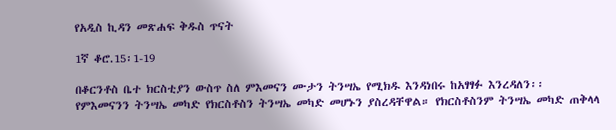የአዲስ ኪዳን መጽሐፍ ቅዱስ ጥናት

1ኛ ቆሮ.15፡1-19

በቆርንቶስ ቤተ ክርስቲያን ውስጥ ስለ ምእመናን ሙታን ትንሣኤ የሚክዱ እንዳነበሩ ከአፃፃፉ እንረዳለን፡፡ የምእመናንን ትንሣኤ መካድ የክርስቶስን ትንሣኤ መካድ መሆኑን ያስረዳቸዋል። የክርስቶስንም ትንሣኤ መካድ ጠቅላላ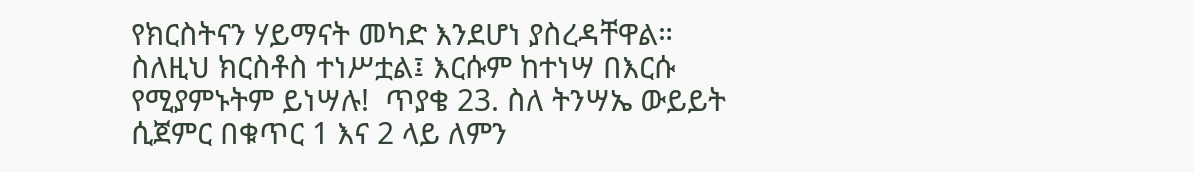የክርስትናን ሃይማናት መካድ እንደሆነ ያስረዳቸዋል። ስለዚህ ክርስቶስ ተነሥቷል፤ እርሱም ከተነሣ በእርሱ የሚያምኑትም ይነሣሉ!  ጥያቄ 23. ስለ ትንሣኤ ውይይት ሲጀምር በቁጥር 1 እና 2 ላይ ለምን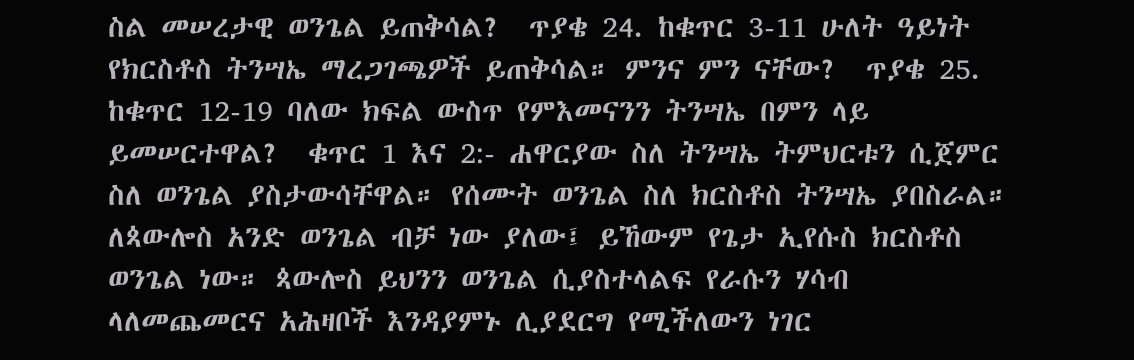ስል መሠረታዊ ወንጌል ይጠቅሳል?  ጥያቄ 24. ከቁጥር 3-11 ሁለት ዓይነት የክርስቶስ ትንሣኤ ማረጋገጫዎች ይጠቅሳል። ምንና ምን ናቸው?  ጥያቄ 25. ከቁጥር 12-19 ባለው ክፍል ውስጥ የምእመናንን ትንሣኤ በምን ላይ ይመሠርተዋል?  ቁጥር 1 እና 2:- ሐዋርያው ስለ ትንሣኤ ትምህርቱን ሲጀምር ስለ ወንጌል ያስታውሳቸዋል። የሰሙት ወንጌል ስለ ክርስቶስ ትንሣኤ ያበስራል። ለጳውሎስ አንድ ወንጌል ብቻ ነው ያለው፤ ይኸውም የጌታ ኢየሱስ ክርስቶስ ወንጌል ነው። ጳውሎስ ይህንን ወንጌል ሲያስተላልፍ የራሱን ሃሳብ ላለመጨመርና አሕዛቦች እንዳያምኑ ሊያደርግ የሚችለውን ነገር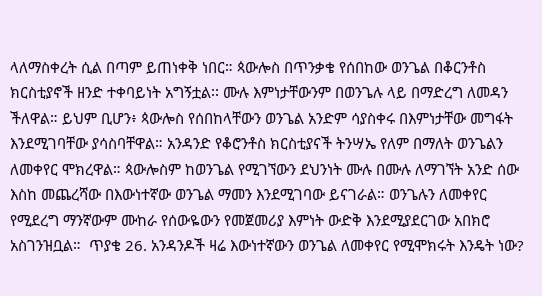ላለማስቀረት ሲል በጣም ይጠነቀቅ ነበር። ጳውሎስ በጥንቃቄ የሰበከው ወንጌል በቆርንቶስ ክርስቲያኖች ዘንድ ተቀባይነት አግኝቷል፡፡ ሙሉ እምነታቸውንም በወንጌሉ ላይ በማድረግ ለመዳን ችለዋል። ይህም ቢሆን፥ ጳውሎስ የሰበከላቸውን ወንጌል አንድም ሳያስቀሩ በእምነታቸው መግፋት እንደሚገባቸው ያሳስባቸዋል። አንዳንድ የቆሮንቶስ ክርስቲያናች ትንሣኤ የለም በማለት ወንጌልን ለመቀየር ሞክረዋል። ጳውሎስም ከወንጌል የሚገኘውን ደህንነት ሙሉ በሙሉ ለማገኘት አንድ ሰው እስከ መጨረሻው በእውነተኛው ወንጌል ማመን እንደሚገባው ይናገራል። ወንጌሉን ለመቀየር የሚደረግ ማንኛውም ሙከራ የሰውዬውን የመጀመሪያ እምነት ውድቅ እንደሚያደርገው አበክሮ አስገንዝቧል።  ጥያቄ 26. አንዳንዶች ዛሬ እውነተኛውን ወንጌል ለመቀየር የሚሞክሩት እንዴት ነው?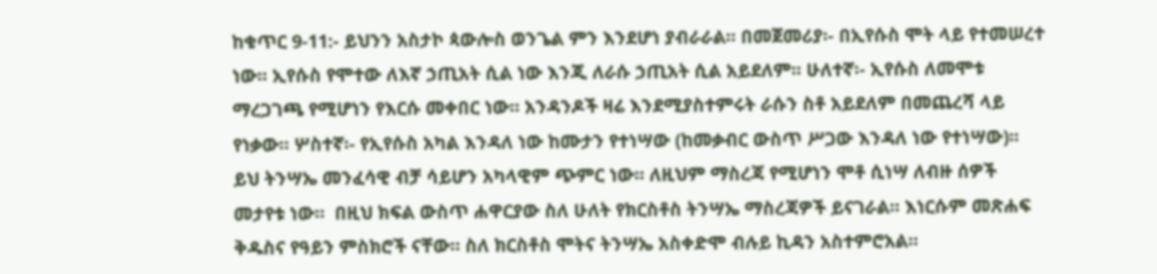ከቁጥር 9-11:- ይህንን አስታኮ ጳውሎስ ወንጌል ምን እንደሆነ ያብራራል። በመጀመሪያ፡- በኢየሱስ ሞት ላይ የተመሠረተ ነው፡፡ ኢየሱስ የሞተው ለእኛ ኃጢአት ሲል ነው እንጂ ለራሱ ኃጢአት ሲል አይደለም። ሁለተኛ፡- ኢየሱስ ለመሞቱ ማረጋገጫ የሚሆነን የእርሱ መቀበር ነው። አንዳንዶች ዛሬ እንደሚያስተምሩት ራሱን ስቶ አይደለም በመጨረሻ ላይ የነቃው። ሦስተኛ፡- የኢየሱስ አካል እንዳለ ነው ከሙታን የተነሣው (ከመቃብር ውስጥ ሥጋው እንዳለ ነው የተነሣው)፡፡ ይህ ትንሣኤ መንፈሳዊ ብቻ ሳይሆን አካላዊም ጭምር ነው። ለዚህም ማስረጃ የሚሆነን ሞቶ ሲነሣ ለብዙ ሰዎች መታየቱ ነው።  በዚህ ክፍል ውስጥ ሐዋርያው ስለ ሁለት የክርስቶስ ትንሣኤ ማስረጃዎች ይናገራል። እነርሱም መጽሐፍ ቅዱስና የዓይን ምስክሮች ናቸው። ስለ ክርስቶስ ሞትና ትንሣኤ አስቀድሞ ብሉይ ኪዳን አስተምሮአል።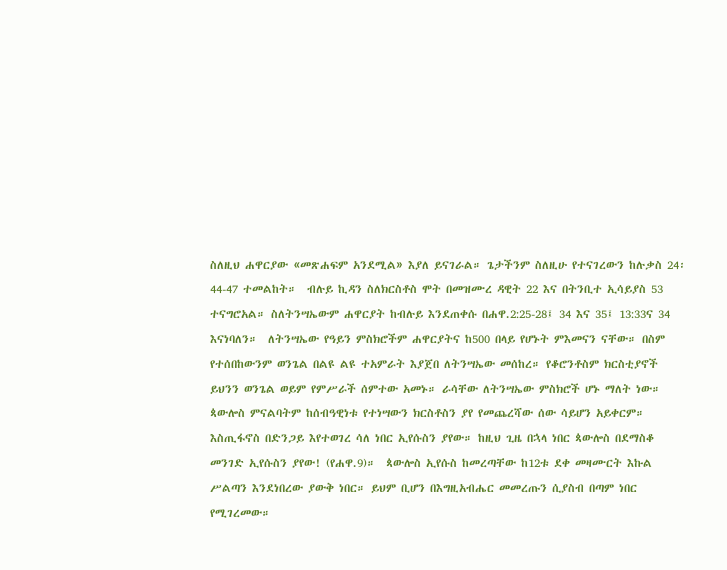ስለዚህ ሐዋርያው «መጽሐፍም አንደሚል» እያለ ይናገራል። ጌታችንም ስለዚሁ የተናገረውን ከሉቃስ 24፡44-47 ተመልከት።  ብሉይ ኪዳን ስለክርስቶስ ሞት በመዝሙረ ዳዊት 22 እና በትንቢተ ኢሳይያስ 53 ተናግሮአል። ስለትንሣኤውም ሐዋርያት ከብሉይ እንደጠቀሱ በሐዋ.2:25-28፤ 34 እና 35፤ 13:33ና 34 እናነባለን።  ለትንሣኤው የዓይን ምስክሮችም ሐዋርያትና ከ500 በላይ የሆኑት ምእመናን ናቸው። በስም የተሰበከውንም ወንጌል በልዩ ልዩ ተአምራት እያጀበ ለትንሣኤው መሰከረ። የቆሮንቶስም ክርስቲያኖች ይህንን ወንጌል ወይም የምሥራች ሰምተው አመኑ። ራሳቸው ለትንሣኤው ምስክሮች ሆኑ ማለት ነው። ጳውሎስ ምናልባትም ከሰብዓዊነቱ የተነሣውን ክርስቶስን ያየ የመጨረሻው ሰው ሳይሆን አይቀርም። እስጢፋኖስ በድንጋይ እየተወገረ ሳለ ነበር ኢየሱስን ያየው። ከዚህ ጊዜ በኋላ ነበር ጳውሎስ በደማስቆ መንገድ ኢየሱስን ያየው! (የሐዋ.9)።  ጳውሎስ ኢየሱስ ከመረጣቸው ከ12ቱ ደቀ መዛሙርት እኩል ሥልጣን እንደነበረው ያውቅ ነበር። ይህም ቢሆን በእግዚአብሔር መመረጡን ሲያስብ በጣም ነበር የሚገረመው።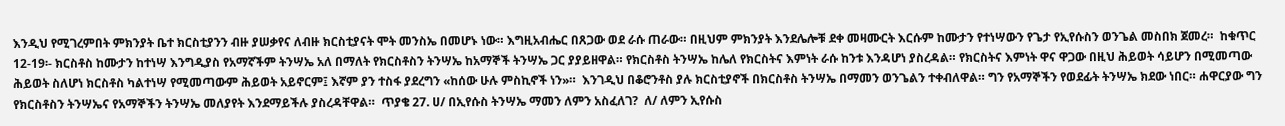እንዲህ የሚገረምበት ምክንያት ቤተ ክርስቲያንን ብዙ ያሠቃየና ለብዙ ክርስቲያናት ሞት መንስኤ በመሆኑ ነው። እግዚአብሔር በጸጋው ወደ ራሱ ጠራው። በዚህም ምክንያት እንደሌሎቹ ደቀ መዛሙርት እርሱም ከሙታን የተነሣውን የጌታ የኢየሱስን ወንጌል መስበክ ጀመረ።  ከቁጥር 12-19፡- ክርስቶስ ከሙታን ከተነሣ እንግዲያስ የአማኛችም ትንሣኤ አለ በማለት የክርስቶስን ትንሣኤ ከአማኞች ትንሣኤ ጋር ያያይዘዋል። የክርስቶስ ትንሣኤ ከሌለ የክርስትና እምነት ራሱ ከንቱ እንዳሆነ ያስረዳል። የክርስትና እምነት ዋና ዋጋው በዚህ ሕይወት ሳይሆን በሚመጣው ሕይወት ስለሆነ ክርስቶስ ካልተነሣ የሚመጣውም ሕይወት አይኖርም፤ እኛም ያን ተስፋ ያደረግን «ከሰው ሁሉ ምስኪኖች ነን»።  እንገዲህ በቆሮንቶስ ያሉ ክርስቲያኖች በክርስቶስ ትንሣኤ በማመን ወንጌልን ተቀብለዋል። ግን የአማኞችን የወደፊት ትንሣኤ ክደው ነበር። ሐዋርያው ግን የክርስቶስን ትንሣኤና የአማኞችን ትንሣኤ መለያየት እንደማይችሉ ያስረዳቸዋል።  ጥያቄ 27. ሀ/ በኢየሱስ ትንሣኤ ማመን ለምን አስፈለገ?  ለ/ ለምን ኢየሱስ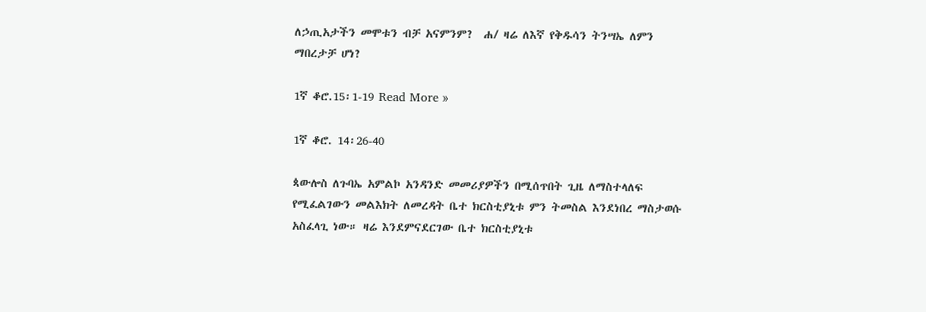ለኃጢአታችን መሞቱን ብቻ አናምንም?  ሐ/ ዛሬ ለእኛ የቅዱሳን ትንሣኤ ለምን ማበረታቻ ሆነ?

1ኛ ቆሮ.15፡1-19 Read More »

1ኛ ቆሮ. 14፡26-40

ጳውሎስ ለጉባኤ አምልኮ አንዳንድ መመሪያዎችን በሚሰጥበት ጊዜ ለማስተላለፍ የሚፈልገውን መልእክት ለመረዳት ቤተ ክርስቲያኒቱ ምን ትመስል እንደነበረ ማስታወሱ አስፈላጊ ነው። ዛሬ እንደምናደርገው ቤተ ክርስቲያኒቱ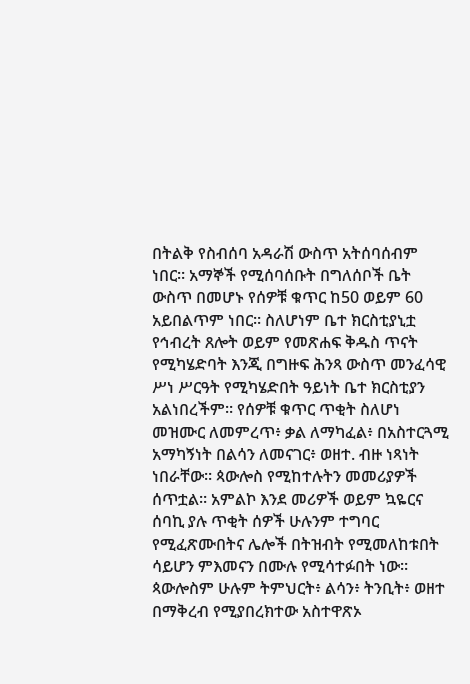በትልቅ የስብሰባ አዳራሽ ውስጥ አትሰባሰብም ነበር። አማኞች የሚሰባሰቡት በግለሰቦች ቤት ውስጥ በመሆኑ የሰዎቹ ቁጥር ከ50 ወይም 60 አይበልጥም ነበር። ስለሆነም ቤተ ክርስቲያኒቷ የኅብረት ጸሎት ወይም የመጽሐፍ ቅዱስ ጥናት የሚካሄድባት እንጂ በግዙፍ ሕንጻ ውስጥ መንፈሳዊ ሥነ ሥርዓት የሚካሄድበት ዓይነት ቤተ ክርስቲያን አልነበረችም። የሰዎቹ ቁጥር ጥቂት ስለሆነ መዝሙር ለመምረጥ፥ ቃል ለማካፈል፥ በአስተርጓሚ አማካኝነት በልሳን ለመናገር፥ ወዘተ. ብዙ ነጻነት ነበራቸው። ጳውሎስ የሚከተሉትን መመሪያዎች ሰጥቷል። አምልኮ እንደ መሪዎች ወይም ኳዬርና ሰባኪ ያሉ ጥቂት ሰዎች ሁሉንም ተግባር የሚፈጽሙበትና ሌሎች በትዝብት የሚመለከቱበት ሳይሆን ምእመናን በሙሉ የሚሳተፉበት ነው። ጳውሎስም ሁሉም ትምህርት፥ ልሳን፥ ትንቢት፥ ወዘተ በማቅረብ የሚያበረክተው አስተዋጽኦ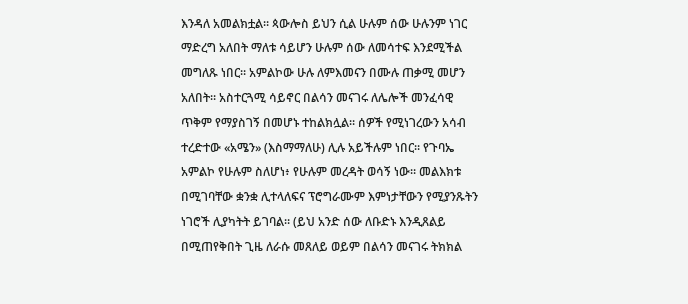እንዳለ አመልክቷል። ጳውሎስ ይህን ሲል ሁሉም ሰው ሁሉንም ነገር ማድረግ አለበት ማለቱ ሳይሆን ሁሉም ሰው ለመሳተፍ እንደሚችል መግለጹ ነበር። አምልኮው ሁሉ ለምእመናን በሙሉ ጠቃሚ መሆን አለበት። አስተርጓሚ ሳይኖር በልሳን መናገሩ ለሌሎች መንፈሳዊ ጥቅም የማያስገኝ በመሆኑ ተከልክሏል። ሰዎች የሚነገረውን አሳብ ተረድተው «አሜን» (እስማማለሁ) ሊሉ አይችሉም ነበር። የጉባኤ አምልኮ የሁሉም ስለሆነ፥ የሁሉም መረዳት ወሳኝ ነው። መልእክቱ በሚገባቸው ቋንቋ ሊተላለፍና ፕሮግራሙም እምነታቸውን የሚያንጹትን ነገሮች ሊያካትት ይገባል። (ይህ አንድ ሰው ለቡድኑ እንዲጸልይ በሚጠየቅበት ጊዜ ለራሱ መጸለይ ወይም በልሳን መናገሩ ትክክል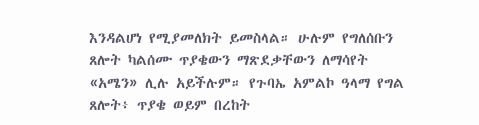እንዳልሆነ የሚያመለክት ይመስላል። ሁሉም የግለሰቡን ጸሎት ካልሰሙ ጥያቄውን ማጽደቃቸውን ለማሳየት «አሜን» ሊሉ አይችሉም። የጉባኤ አምልኮ ዓላማ የግል ጸሎት፥ ጥያቄ ወይም በረከት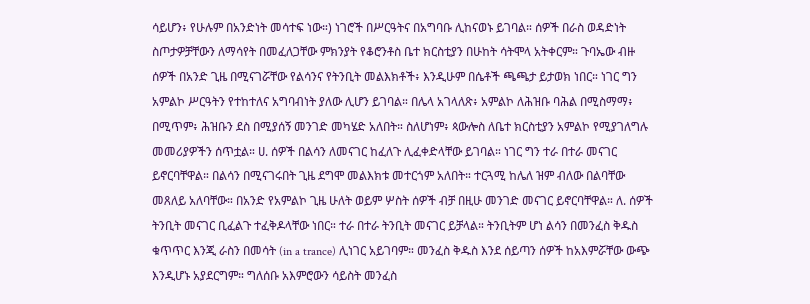ሳይሆን፥ የሁሉም በአንድነት መሳተፍ ነው።) ነገሮች በሥርዓትና በአግባቡ ሊከናወኑ ይገባል። ሰዎች በራስ ወዳድነት ስጦታዎቻቸውን ለማሳየት በመፈለጋቸው ምክንያት የቆሮንቶስ ቤተ ክርስቲያን በሁከት ሳትሞላ አትቀርም። ጉባኤው ብዙ ሰዎች በአንድ ጊዜ በሚናገሯቸው የልሳንና የትንቢት መልእክቶች፥ እንዲሁም በሴቶች ጫጫታ ይታወክ ነበር። ነገር ግን አምልኮ ሥርዓትን የተከተለና አግባብነት ያለው ሊሆን ይገባል። በሌላ አገላለጽ፥ አምልኮ ለሕዝቡ ባሕል በሚስማማ፥ በሚጥም፥ ሕዝቡን ደስ በሚያሰኝ መንገድ መካሄድ አለበት። ስለሆነም፥ ጳውሎስ ለቤተ ክርስቲያን አምልኮ የሚያገለግሉ መመሪያዎችን ሰጥቷል። ሀ. ሰዎች በልሳን ለመናገር ከፈለጉ ሊፈቀድላቸው ይገባል። ነገር ግን ተራ በተራ መናገር ይኖርባቸዋል። በልሳን በሚናገሩበት ጊዜ ደግሞ መልእክቱ መተርጎም አለበት። ተርጓሚ ከሌለ ዝም ብለው በልባቸው መጸለይ አለባቸው። በአንድ የአምልኮ ጊዜ ሁለት ወይም ሦስት ሰዎች ብቻ በዚሁ መንገድ መናገር ይኖርባቸዋል። ለ. ሰዎች ትንቢት መናገር ቢፈልጉ ተፈቅዶላቸው ነበር። ተራ በተራ ትንቢት መናገር ይቻላል። ትንቢትም ሆነ ልሳን በመንፈስ ቅዱስ ቁጥጥር እንጂ ራስን በመሳት (in a trance) ሊነገር አይገባም። መንፈስ ቅዱስ እንደ ሰይጣን ሰዎች ከአእምሯቸው ውጭ እንዲሆኑ አያደርግም። ግለሰቡ አእምሮውን ሳይስት መንፈስ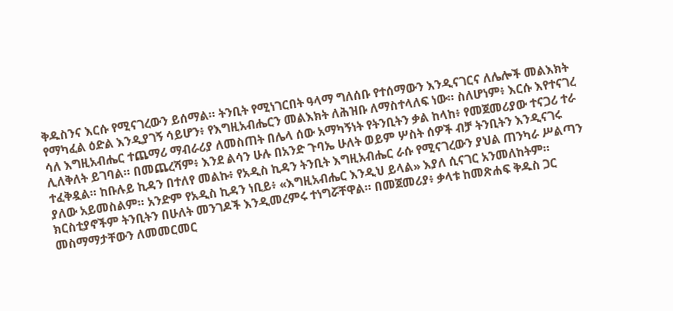ቅዱስንና እርሱ የሚናገረውን ይሰማል። ትንቢት የሚነገርበት ዓላማ ግለሰቡ የተሰማውን እንዲናገርና ለሌሎች መልእክት የማካፈል ዕድል እንዲያገኝ ሳይሆን፥ የእግዚአብሔርን መልእክት ለሕዝቡ ለማስተላለፍ ነው። ስለሆነም፥ እርሱ እየተናገረ ሳለ እግዚአብሔር ተጨማሪ ማብራሪያ ለመስጠት በሌላ ሰው አማካኝነት የትንቢትን ቃል ከላከ፥ የመጀመሪያው ተናጋሪ ተራ ሊለቅለት ይገባል። በመጨረሻም፥ እንደ ልሳን ሁሉ በአንድ ጉባኤ ሁለት ወይም ሦስት ሰዎች ብቻ ትንቢትን እንዲናገሩ ተፈቅዷል። ከቡሉይ ኪዳን በተለየ መልኩ፥ የአዲስ ኪዳን ትንቢት እግዚአብሔር ራሱ የሚናገረውን ያህል ጠንካራ ሥልጣን ያለው አይመስልም። አንድም የአዲስ ኪዳን ነቢይ፥ «እግዚአብሔር እንዲህ ይላል» እያለ ሲናገር አንመለከትም። ክርስቲያኖችም ትንቢትን በሁለት መንገዶች እንዲመረምሩ ተነግሯቸዋል። በመጀመሪያ፥ ቃላቱ ከመጽሐፍ ቅዱስ ጋር መስማማታቸውን ለመመርመር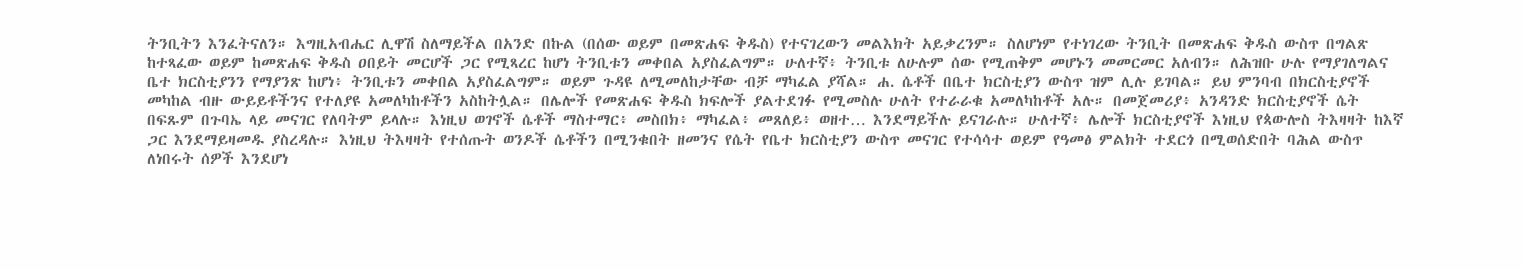ትንቢትን እንፈትናለን። እግዚአብሔር ሊዋሽ ስለማይችል በአንድ በኩል (በሰው ወይም በመጽሐፍ ቅዱስ) የተናገረውን መልእክት አይቃረንም። ስለሆነም የተነገረው ትንቢት በመጽሐፍ ቅዱስ ውስጥ በግልጽ ከተጻፈው ወይም ከመጽሐፍ ቅዱስ ዐበይት መርሆች ጋር የሚጻረር ከሆነ ትንቢቱን መቀበል አያስፈልግም። ሁለተኛ፥ ትንቢቱ ለሁሉም ሰው የሚጠቅም መሆኑን መመርመር አለብን። ለሕዝቡ ሁሉ የማያገለግልና ቤተ ክርስቲያንን የማያንጽ ከሆነ፥ ትንቢቱን መቀበል አያስፈልግም። ወይም ጉዳዩ ለሚመለከታቸው ብቻ ማካፈል ያሻል። ሐ. ሴቶች በቤተ ክርስቲያን ውስጥ ዝም ሊሉ ይገባል። ይህ ምንባብ በክርስቲያኖች መካከል ብዙ ውይይቶችንና የተለያዩ አመለካከቶችን አስከትሏል። በሌሎች የመጽሐፍ ቅዱስ ክፍሎች ያልተደገፉ የሚመስሉ ሁለት የተራራቁ አመለካከቶች አሉ። በመጀመሪያ፥ አንዳንድ ክርስቲያኖች ሴት በፍጹም በጉባኤ ላይ መናገር የለባትም ይላሉ። እነዚህ ወገኖች ሴቶች ማስተማር፥ መስበክ፥ ማካፈል፥ መጸለይ፥ ወዘተ… እንደማይችሉ ይናገራሉ። ሁለተኛ፥ ሌሎች ክርስቲያኖች እነዚህ የጳውሎስ ትእዛዛት ከእኛ ጋር እንደማይዛመዱ ያስረዳሉ። እነዚህ ትእዛዛት የተሰጡት ወንዶች ሴቶችን በሚንቁበት ዘመንና የሴት የቤተ ክርስቲያን ውስጥ መናገር የተሳሳተ ወይም የዓመፅ ምልክት ተደርጎ በሚወሰድበት ባሕል ውስጥ ለነበሩት ሰዎች እንደሆነ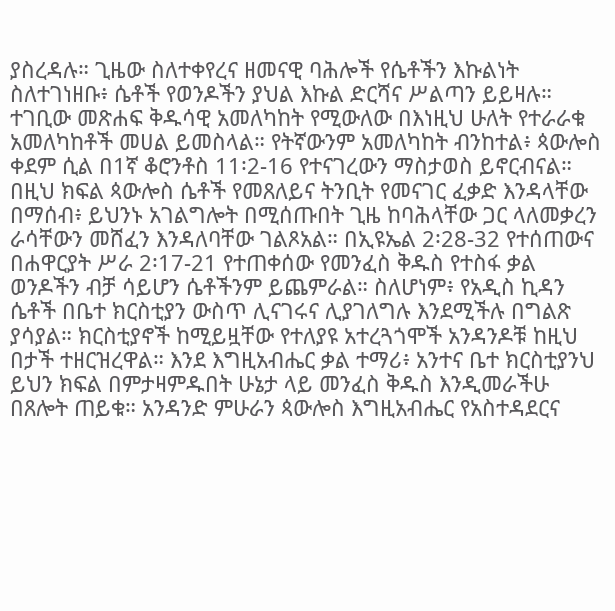ያስረዳሉ። ጊዜው ስለተቀየረና ዘመናዊ ባሕሎች የሴቶችን እኩልነት ስለተገነዘቡ፥ ሴቶች የወንዶችን ያህል እኩል ድርሻና ሥልጣን ይይዛሉ። ተገቢው መጽሐፍ ቅዱሳዊ አመለካከት የሚውለው በእነዚህ ሁለት የተራራቁ አመለካከቶች መሀል ይመስላል። የትኛውንም አመለካከት ብንከተል፥ ጳውሎስ ቀደም ሲል በ1ኛ ቆሮንቶስ 11፡2-16 የተናገረውን ማስታወስ ይኖርብናል። በዚህ ክፍል ጳውሎስ ሴቶች የመጸለይና ትንቢት የመናገር ፈቃድ እንዳላቸው በማሰብ፥ ይህንኑ አገልግሎት በሚሰጡበት ጊዜ ከባሕላቸው ጋር ላለመቃረን ራሳቸውን መሸፈን እንዳለባቸው ገልጾአል። በኢዩኤል 2፡28-32 የተሰጠውና በሐዋርያት ሥራ 2፡17-21 የተጠቀሰው የመንፈስ ቅዱስ የተስፋ ቃል ወንዶችን ብቻ ሳይሆን ሴቶችንም ይጨምራል። ስለሆነም፥ የአዲስ ኪዳን ሴቶች በቤተ ክርስቲያን ውስጥ ሊናገሩና ሊያገለግሉ እንደሚችሉ በግልጽ ያሳያል። ክርስቲያኖች ከሚይዟቸው የተለያዩ አተረጓጎሞች አንዳንዶቹ ከዚህ በታች ተዘርዝረዋል። እንደ እግዚአብሔር ቃል ተማሪ፥ አንተና ቤተ ክርስቲያንህ ይህን ክፍል በምታዛምዱበት ሁኔታ ላይ መንፈስ ቅዱስ እንዲመራችሁ በጸሎት ጠይቁ። አንዳንድ ምሁራን ጳውሎስ እግዚአብሔር የአስተዳደርና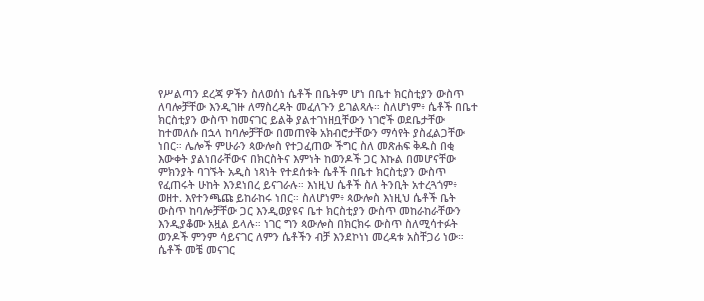የሥልጣን ደረጃ ዎችን ስለወሰነ ሴቶች በቤትም ሆነ በቤተ ክርስቲያን ውስጥ ለባሎቻቸው እንዲገዙ ለማስረዳት መፈለጉን ይገልጻሉ። ስለሆነም፥ ሴቶች በቤተ ክርስቲያን ውስጥ ከመናገር ይልቅ ያልተገነዘቧቸውን ነገሮች ወደቤታቸው ከተመለሱ በኋላ ከባሎቻቸው በመጠየቅ አክብሮታቸውን ማሳየት ያስፈልጋቸው ነበር። ሌሎች ምሁራን ጳውሎስ የተጋፈጠው ችግር ስለ መጽሐፍ ቅዱስ በቂ እውቀት ያልነበራቸውና በክርስትና እምነት ከወንዶች ጋር እኩል በመሆናቸው ምክንያት ባገኙት አዲስ ነጻነት የተደሰቱት ሴቶች በቤተ ክርስቲያን ውስጥ የፈጠሩት ሁከት እንደነበረ ይናገራሉ። እነዚህ ሴቶች ስለ ትንቢት አተረጓጎም፥ ወዘተ. እየተንጫጩ ይከራከሩ ነበር። ስለሆነም፥ ጳውሎስ እነዚህ ሴቶች ቤት ውስጥ ከባሎቻቸው ጋር እንዲወያዩና ቤተ ክርስቲያን ውስጥ መከራከራቸውን እንዲያቆሙ አዟል ይላሉ። ነገር ግን ጳውሎስ በክርክሩ ውስጥ ስለሚሳተፉት ወንዶች ምንም ሳይናገር ለምን ሴቶችን ብቻ እንደኮነነ መረዳቱ አስቸጋሪ ነው። ሴቶች መቼ መናገር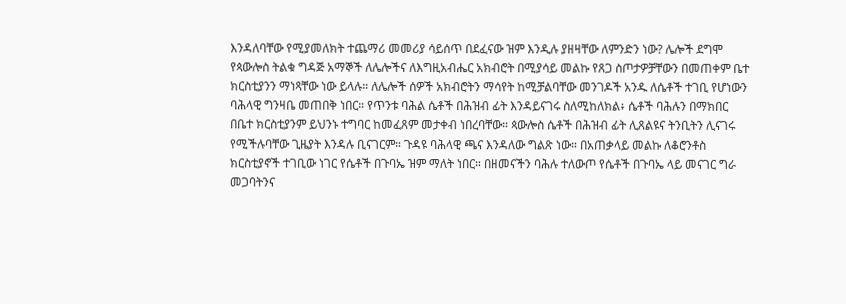እንዳለባቸው የሚያመለክት ተጨማሪ መመሪያ ሳይሰጥ በደፈናው ዝም እንዲሉ ያዘዛቸው ለምንድን ነው? ሌሎች ደግሞ የጳውሎስ ትልቁ ግዳጅ አማኞች ለሌሎችና ለእግዚአብሔር አክብሮት በሚያሳይ መልኩ የጸጋ ስጦታዎቻቸውን በመጠቀም ቤተ ክርስቲያንን ማነጻቸው ነው ይላሉ። ለሌሎች ሰዎች አክብሮትን ማሳየት ከሚቻልባቸው መንገዶች አንዱ ለሴቶች ተገቢ የሆነውን ባሕላዊ ግንዛቤ መጠበቅ ነበር። የጥንቱ ባሕል ሴቶች በሕዝብ ፊት እንዳይናገሩ ስለሚከለክል፥ ሴቶች ባሕሉን በማክበር በቤተ ክርስቲያንም ይህንኑ ተግባር ከመፈጸም መታቀብ ነበረባቸው። ጳውሎስ ሴቶች በሕዝብ ፊት ሊጸልዩና ትንቢትን ሊናገሩ የሚችሉባቸው ጊዜያት እንዳሉ ቢናገርም። ጉዳዩ ባሕላዊ ጫና እንዳለው ግልጽ ነው። በአጠቃላይ መልኩ ለቆሮንቶስ ክርስቲያኖች ተገቢው ነገር የሴቶች በጉባኤ ዝም ማለት ነበር። በዘመናችን ባሕሉ ተለውጦ የሴቶች በጉባኤ ላይ መናገር ግራ መጋባትንና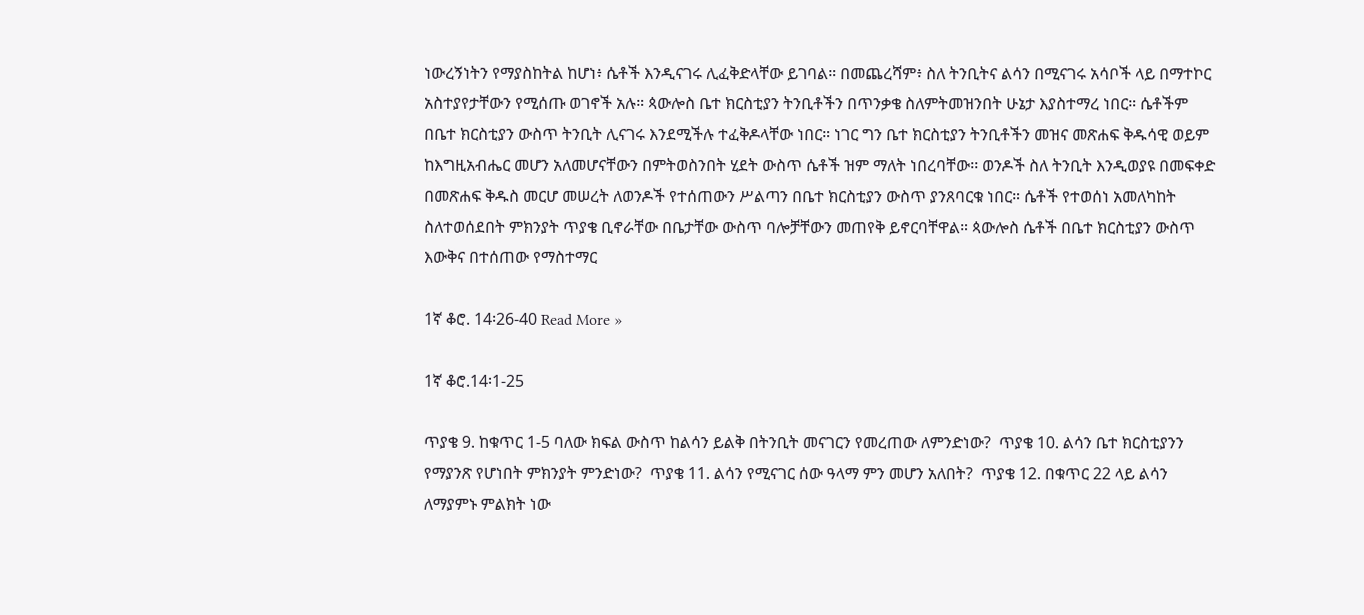ነውረኝነትን የማያስከትል ከሆነ፥ ሴቶች እንዲናገሩ ሊፈቅድላቸው ይገባል። በመጨረሻም፥ ስለ ትንቢትና ልሳን በሚናገሩ አሳቦች ላይ በማተኮር አስተያየታቸውን የሚሰጡ ወገኖች አሉ። ጳውሎስ ቤተ ክርስቲያን ትንቢቶችን በጥንቃቄ ስለምትመዝንበት ሁኔታ እያስተማረ ነበር። ሴቶችም በቤተ ክርስቲያን ውስጥ ትንቢት ሊናገሩ እንደሚችሉ ተፈቅዶላቸው ነበር። ነገር ግን ቤተ ክርስቲያን ትንቢቶችን መዝና መጽሐፍ ቅዱሳዊ ወይም ከእግዚአብሔር መሆን አለመሆናቸውን በምትወስንበት ሂደት ውስጥ ሴቶች ዝም ማለት ነበረባቸው፡፡ ወንዶች ስለ ትንቢት እንዲወያዩ በመፍቀድ በመጽሐፍ ቅዱስ መርሆ መሠረት ለወንዶች የተሰጠውን ሥልጣን በቤተ ክርስቲያን ውስጥ ያንጸባርቁ ነበር። ሴቶች የተወሰነ አመለካከት ስለተወሰደበት ምክንያት ጥያቄ ቢኖራቸው በቤታቸው ውስጥ ባሎቻቸውን መጠየቅ ይኖርባቸዋል። ጳውሎስ ሴቶች በቤተ ክርስቲያን ውስጥ እውቅና በተሰጠው የማስተማር

1ኛ ቆሮ. 14፡26-40 Read More »

1ኛ ቆሮ.14፡1-25

ጥያቄ 9. ከቁጥር 1-5 ባለው ክፍል ውስጥ ከልሳን ይልቅ በትንቢት መናገርን የመረጠው ለምንድነው?  ጥያቄ 10. ልሳን ቤተ ክርስቲያንን የማያንጽ የሆነበት ምክንያት ምንድነው?  ጥያቄ 11. ልሳን የሚናገር ሰው ዓላማ ምን መሆን አለበት?  ጥያቄ 12. በቁጥር 22 ላይ ልሳን ለማያምኑ ምልክት ነው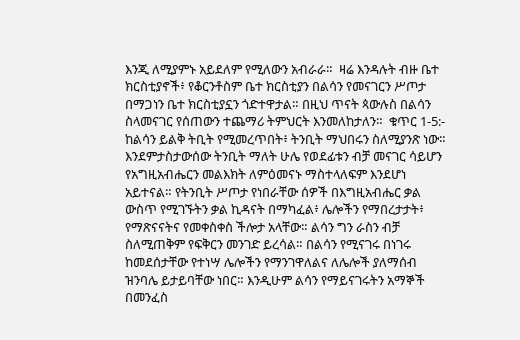እንጂ ለሚያምኑ አይደለም የሚለውን አብራራ።  ዛሬ እንዳሉት ብዙ ቤተ ክርስቲያኖች፥ የቆርንቶስም ቤተ ክርስቲያን በልሳን የመናገርን ሥጦታ በማጋነን ቤተ ክርስቲያኗን ጎድተዋታል። በዚህ ጥናት ጳውሉስ በልሳን ስላመናገር የሰጠውን ተጨማሪ ትምህርት እንመለከታለን።  ቁጥር 1-5:- ከልሳን ይልቅ ትቢት የሚመረጥበት፥ ትንቢት ማህበሩን ስለሚያንጽ ነው። እንደምታስታውሰው ትንቢት ማለት ሁሌ የወደፊቱን ብቻ መናገር ሳይሆን የአግዚአብሔርን መልእክት ለምዕመናኑ ማስተላለፍም እንደሆነ አይተናል። የትንቢት ሥጦታ የነበራቸው ሰዎች በእግዚአብሔር ቃል ውስጥ የሚገኙትን ቃል ኪዳናት በማካፈል፥ ሌሎችን የማበረታታት፥ የማጽናናትና የመቀስቀስ ችሎታ አላቸው። ልሳን ግን ራስን ብቻ ስለሚጠቅም የፍቅርን መንገድ ይረሳል። በልሳን የሚናገሩ በነገሩ ከመደሰታቸው የተነሣ ሌሎችን የማንገዋለልና ለሌሎች ያለማሰብ ዝንባሌ ይታይባቸው ነበር። እንዲሁም ልሳን የማይናገሩትን አማኞች በመንፈስ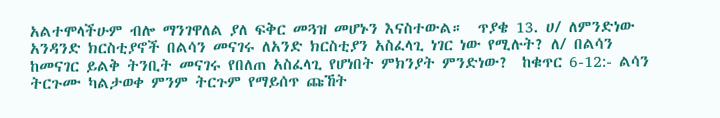አልተሞላችሁም ብሎ ማንገዋለል ያለ ፍቅር መጓዝ መሆኑን እናስተውል።  ጥያቄ 13. ሀ/ ለምንድነው አንዳንድ ክርስቲያኖች በልሳን መናገሩ ለአንድ ክርስቲያን አስፈላጊ ነገር ነው የሚሉት? ለ/ በልሳን ከመናገር ይልቅ ትንቢት መናገሩ የበለጠ አስፈላጊ የሆነበት ምክንያት ምንድነው?  ከቁጥር 6-12:- ልሳን ትርጉሙ ካልታወቀ ምንም ትርጉም የማይሰጥ ጩኸት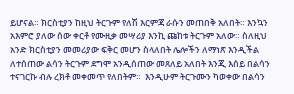ይሆናል። ክርስቲያን ከዚህ ትርጉም የለሽ እርምጃ ራሱን መጠበቅ አለበት። እንኳን አእምሮ ያለው ሰው ቀርቶ የሙዚቃ መሣሪያ እንኪ ጩከቱ ትርጉም አለው። ስለዚህ አንድ ክርስቲያን መመሪያው ፍቅር መሆን ስላለበት ሌሎችን ለማነጽ እንዲችል ለተሰጠው ልሳን ትርጉም ደግሞ አንዲሰጠው መጸለይ አለበት እንጂ እሰይ በልሳን ተናገርኩ ብሉ ረክቶ መቀመጥ የለበትም።  እንዲሁም ትርጉሙን ካወቀው በልሳን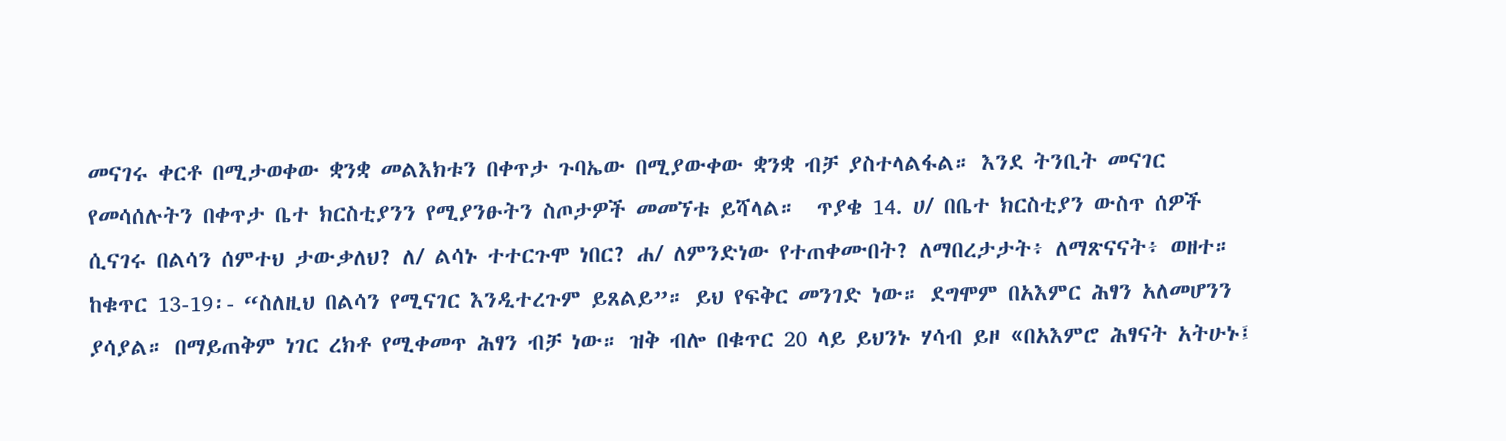መናገሩ ቀርቶ በሚታወቀው ቋንቋ መልእክቱን በቀጥታ ጉባኤው በሚያውቀው ቋንቋ ብቻ ያስተላልፋል። እንደ ትንቢት መናገር የመሳሰሉትን በቀጥታ ቤተ ክርስቲያንን የሚያንፁትን ስጦታዎች መመኘቱ ይሻላል።  ጥያቄ 14. ሀ/ በቤተ ክርስቲያን ውስጥ ሰዎች ሲናገሩ በልሳን ሰምተህ ታውቃለህ? ለ/ ልሳኑ ተተርጉሞ ነበር? ሐ/ ለምንድነው የተጠቀሙበት? ለማበረታታት፥ ለማጽናናት፥ ወዘተ።  ከቁጥር 13-19፡- “ስለዚህ በልሳን የሚናገር እንዲተረጉም ይጸልይ”። ይህ የፍቅር መንገድ ነው። ደግሞም በአእምር ሕፃን አለመሆንን ያሳያል። በማይጠቅም ነገር ረክቶ የሚቀመጥ ሕፃን ብቻ ነው። ዝቅ ብሎ በቁጥር 20 ላይ ይህንኑ ሃሳብ ይዞ «በአእምሮ ሕፃናት አትሁኑ፤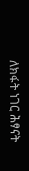ለክፋት ነገር ሕፃናት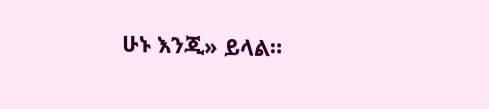ሁኑ እንጂ» ይላል።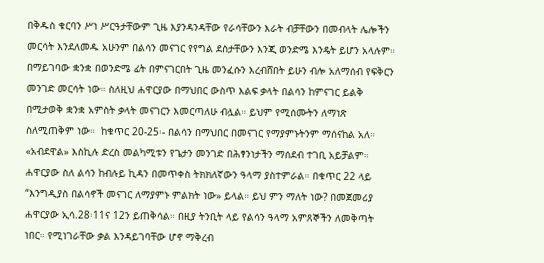በቅዱስ ቁርባን ሥነ ሥርዓታቸውም ጊዜ እያንዳንዳቸው የራሳቸውን እራት ብቻቸውን በመብላት ሌሎችን መርሳት እንደለመዱ አሁንም በልሳን መናገር የየግል ደስታቸውን እንጂ ወንድሜ እንዴት ይሆን አላሉም። በማይገባው ቋንቋ በወንድሜ ፊት በምናገርበት ጊዜ መንፈሱን እረብሸበት ይሁን ብሎ አለማሰብ የፍቅርን መንገድ መርሳት ነው። ስለዚህ ሐዋርያው በማህበር ውስጥ እልፍ ቃላት በልሳን ከምናገር ይልቅ በሚታወቅ ቋንቋ አምስት ቃላት መናገርን እመርጣለሁ ብሏል። ይህም የሚሰሙትን ለማነጽ ስለሚጠቅም ነው።  ከቁጥር 20-25፡- በልሳን በማህበር በመናገር የማያምኑትንም ማሰናከል አለ። «አብደዋል» እስኪሉ ድረስ መልካሚቱን የጌታን መንገድ በሕፃንነታችን ማሰደብ ተገቢ አይቻልም።  ሐዋርያው ስለ ልሳን ከብሉይ ኪዳን በመጥቀስ ትክክለኛውን ዓላማ ያስተምራል። በቁጥር 22 ላይ “እንግዲያስ በልሳኖች መናገር ለማያምኑ ምልክት ነው» ይላል። ይህ ምን ማለት ነው? በመጀመሪያ ሐዋርያው ኢሳ.28፡11ና 12ን ይጠቅሳል። በዚያ ትንቢት ላይ የልሳን ዓላማ አምጸኞችን ለመቅጣት ነበር። የሚነገራቸው ቃል እንዳይገባቸው ሆኖ ማቅረብ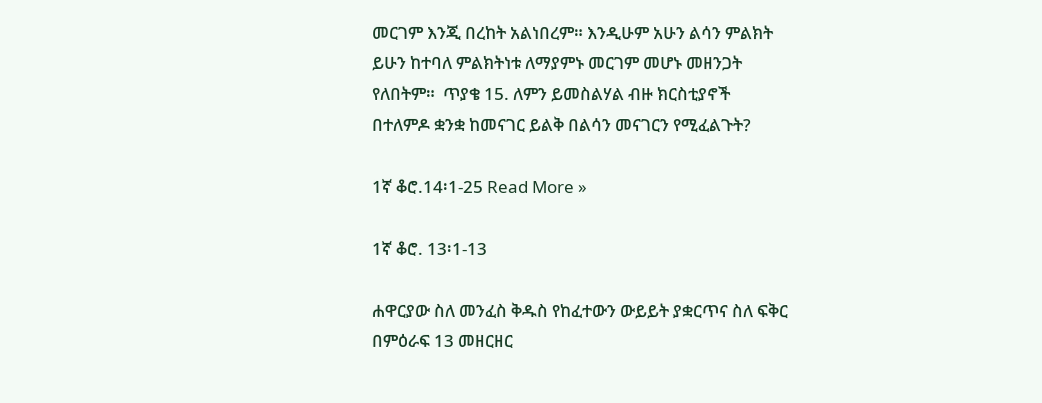መርገም እንጂ በረከት አልነበረም። እንዲሁም አሁን ልሳን ምልክት ይሁን ከተባለ ምልክትነቱ ለማያምኑ መርገም መሆኑ መዘንጋት የለበትም።  ጥያቄ 15. ለምን ይመስልሃል ብዙ ክርስቲያኖች በተለምዶ ቋንቋ ከመናገር ይልቅ በልሳን መናገርን የሚፈልጉት?

1ኛ ቆሮ.14፡1-25 Read More »

1ኛ ቆሮ. 13፡1-13

ሐዋርያው ስለ መንፈስ ቅዱስ የከፈተውን ውይይት ያቋርጥና ስለ ፍቅር በምዕራፍ 13 መዘርዘር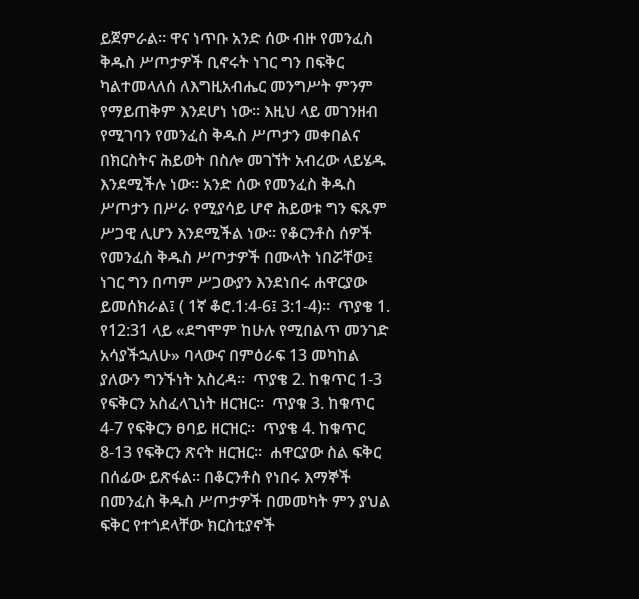ይጀምራል። ዋና ነጥቡ አንድ ሰው ብዙ የመንፈስ ቅዱስ ሥጦታዎች ቢኖሩት ነገር ግን በፍቅር ካልተመላለሰ ለእግዚአብሔር መንግሥት ምንም የማይጠቅም እንደሆነ ነው። እዚህ ላይ መገንዘብ የሚገባን የመንፈስ ቅዱስ ሥጦታን መቀበልና በክርስትና ሕይወት በስሎ መገኘት አብረው ላይሄዱ እንደሚችሉ ነው። አንድ ሰው የመንፈስ ቅዱስ ሥጦታን በሥራ የሚያሳይ ሆኖ ሕይወቱ ግን ፍጹም ሥጋዊ ሊሆን እንደሚችል ነው። የቆርንቶስ ሰዎች የመንፈስ ቅዱስ ሥጦታዎች በሙላት ነበሯቸው፤ ነገር ግን በጣም ሥጋውያን እንደነበሩ ሐዋርያው ይመሰክራል፤ ( 1ኛ ቆሮ.1:4-6፤ 3:1-4)።  ጥያቄ 1. የ12:31 ላይ «ደግሞም ከሁሉ የሚበልጥ መንገድ አሳያችኋለሁ» ባላውና በምዕራፍ 13 መካከል ያለውን ግንኙነት አስረዳ።  ጥያቄ 2. ከቁጥር 1-3 የፍቅርን አስፈላጊነት ዘርዝር።  ጥያቁ 3. ከቁጥር 4-7 የፍቅርን ፀባይ ዘርዝር።  ጥያቄ 4. ከቁጥር 8-13 የፍቅርን ጽናት ዘርዝር፡፡  ሐዋርያው ስል ፍቅር በሰፊው ይጽፋል። በቆርንቶስ የነበሩ እማኞች በመንፈስ ቅዱስ ሥጦታዎች በመመካት ምን ያህል ፍቅር የተጎደላቸው ክርስቲያኖች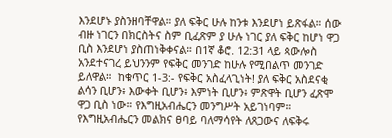እንደሆኑ ያስንዘባቸዋል። ያለ ፍቅር ሁሉ ከንቱ እንደሆነ ይጽፋል። ሰው ብዙ ነገርን በክርስትና ስም ቢፈጽም ያ ሁሉ ነገር ያለ ፍቅር ከሆነ ዋጋ ቢስ እንደሆነ ያስጠነቅቀናል። በ1ኛ ቆሮ. 12:31 ላይ ጳውሎስ አንደተናገረ ይህንንም የፍቅር መንገድ ከሁሉ የሚበልጥ መንገድ ይለዋል።  ከቁጥር 1-3:- የፍቅር አስፈላጊነት! ያለ ፍቅር አስደናቂ ልሳን ቢሆን፥ እውቀት ቢሆን፥ እምነት ቢሆን፥ ምጽዋት ቢሆን ፈጽሞ ዋጋ ቢስ ነው። የእግዚአብሔርን መንግሥት አይገነባም። የእግዚአብሔርን መልክና ፀባይ ባለማሳየት ለጸጋውና ለፍቅሩ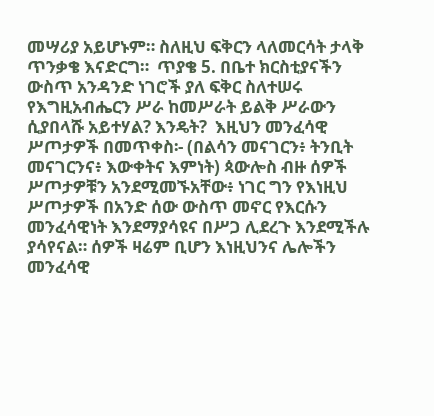መሣሪያ አይሆኑም። ስለዚህ ፍቅርን ላለመርሳት ታላቅ ጥንቃቄ እናድርግ።  ጥያቄ 5. በቤተ ክርስቲያናችን ውስጥ አንዳንድ ነገሮች ያለ ፍቅር ስለተሠሩ የእግዚአብሔርን ሥራ ከመሥራት ይልቅ ሥራውን ሲያበላሹ አይተሃል? እንዴት?  እዚህን መንፈሳዊ ሥጦታዎች በመጥቀስ፡- (በልሳን መናገርን፥ ትንቢት መናገርንና፥ እውቀትና እምነት) ጳውሎስ ብዙ ሰዎች ሥጦታዎቹን አንደሚመኙአቸው፥ ነገር ግን የእነዚህ ሥጦታዎች በአንድ ሰው ውስጥ መኖር የእርሱን መንፈሳዊነት እንደማያሳዩና በሥጋ ሊደረጉ እንደሚችሉ ያሳየናል። ሰዎች ዛሬም ቢሆን እነዚህንና ሌሎችን መንፈሳዊ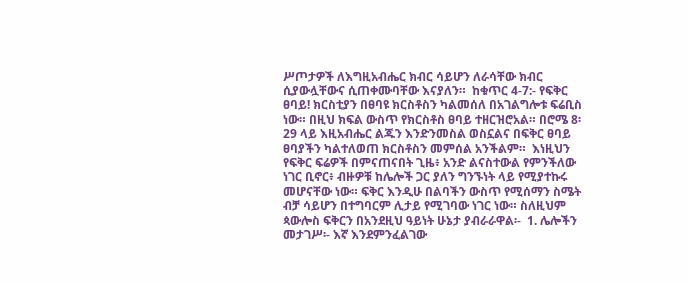ሥጦታዎች ለእግዚአብሔር ክብር ሳይሆን ለራሳቸው ክብር ሲያውሏቸውና ሲጠቀሙባቸው እናያለን።  ከቁጥር 4-7:- የፍቅር ፀባይ! ክርስቲያን በፀባዩ ክርስቶስን ካልመሰለ በአገልግሎቱ ፍሬቢስ ነው። በዚህ ክፍል ውስጥ የክርስቶስ ፀባይ ተዘርዝሮአል። በሮሜ 8፡29 ላይ እዚአብሔር ልጁን እንድንመስል ወስኗልና በፍቅር ፀባይ ፀባያችን ካልተለወጠ ክርስቶስን መምሰል አንችልም።  እነዚህን የፍቅር ፍሬዎች በምናጠናበት ጊዜ፥ አንድ ልናስተውል የምንችለው ነገር ቢኖር፥ ብዙዎቹ ከሌሎች ጋር ያለን ግንኙነት ላይ የሚያተኩሩ መሆናቸው ነው። ፍቅር እንዲሁ በልባችን ውስጥ የሚሰማን ስሜት ብቻ ሳይሆን በተግባርም ሊታይ የሚገባው ነገር ነው። ስለዚህም ጳውሎስ ፍቅርን በአንደዚህ ዓይነት ሁኔታ ያብራራዋል፡-  1. ሌሎችን መታገሥ፡- እኛ እንደምንፈልገው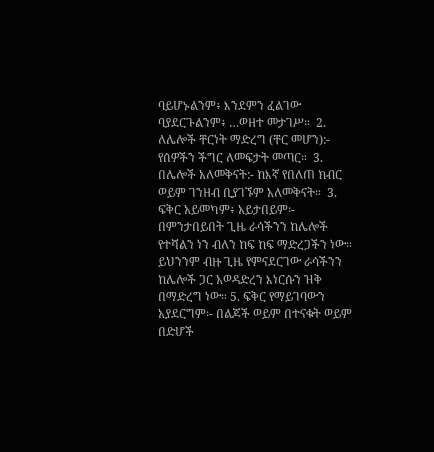ባይሆኑልንም፥ እንደምን ፈልገው ባያደርጉልንም፥ …ወዘተ መታገሥ።  2. ለሌሎች ቸርነት ማድረግ (ቸር መሆን):- የሰዎችን ችግር ለመፍታት መጣር።  3. በሌሎች አለመቅናት:- ከእኛ የበለጠ ክብር ወይም ገንዘብ ቢያገኙም አለመቅናት።  3. ፍቅር አይመካም፥ አይታበይም፡- በምንታበይበት ጊዜ ራሳችንን ከሌሎች የተሻልን ነን ብለን ከፍ ከፍ ማድረጋችን ነው። ይህንንም ብዙ ጊዜ የምናደርገው ራሳችንን ከሌሎች ጋር አወዳድረን እነርሱን ዝቅ በማድረግ ነው። 5. ፍቅር የማይገባውን አያደርግም፡- በልጆች ወይም በተናቁት ወይም በድሆች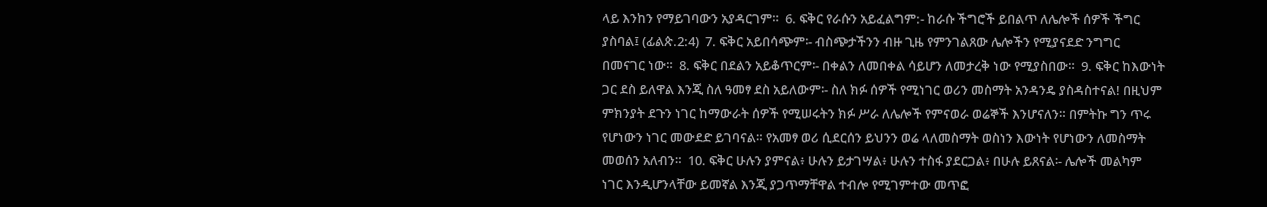ላይ እንከን የማይገባውን አያዳርገም።  6. ፍቅር የራሱን አይፈልግም:- ከራሱ ችግሮች ይበልጥ ለሌሎች ሰዎች ችግር ያስባል፤ (ፊልጵ.2:4)  7. ፍቅር አይበሳጭም፡- ብስጭታችንን ብዙ ጊዜ የምንገልጸው ሌሎችን የሚያናደድ ንግግር በመናገር ነው።  8. ፍቅር በደልን አይቆጥርም፡- በቀልን ለመበቀል ሳይሆን ለመታረቅ ነው የሚያስበው።  9. ፍቅር ከእውነት ጋር ደስ ይለዋል እንጂ ስለ ዓመፃ ደስ አይለውም፡- ስለ ክፉ ሰዎች የሚነገር ወሪን መስማት አንዳንዴ ያስዳስተናል! በዚህም ምክንያት ደጉን ነገር ከማውራት ሰዎች የሚሠሩትን ክፉ ሥራ ለሌሎች የምናወራ ወሬኞች እንሆናለን። በምትኩ ግን ጥሩ የሆነውን ነገር መውደድ ይገባናል። የአመፃ ወሪ ሲደርሰን ይህንን ወሬ ላለመስማት ወስነን እውነት የሆነውን ለመስማት መወሰን አለብን።  10. ፍቅር ሁሉን ያምናል፥ ሁሉን ይታገሣል፥ ሁሉን ተስፋ ያደርጋል፥ በሁሉ ይጸናል፡- ሌሎች መልካም ነገር እንዲሆንላቸው ይመኛል እንጂ ያጋጥማቸዋል ተብሎ የሚገምተው መጥፎ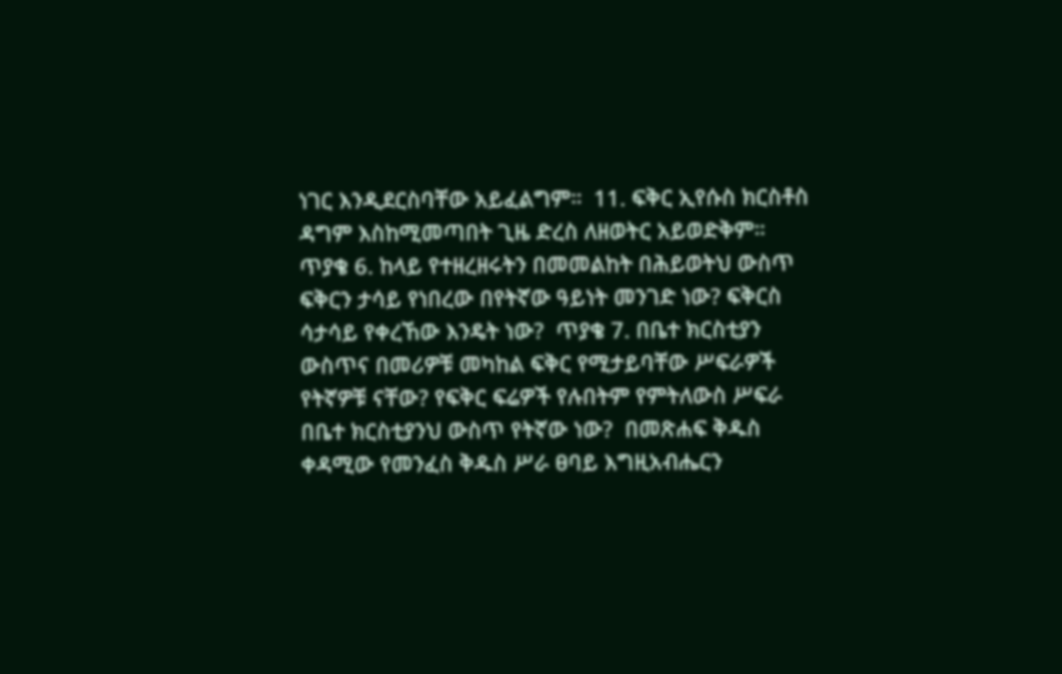ነገር እንዲደርስባቸው አይፈልግም።  11. ፍቅር ኢየሱስ ክርስቶስ ዳግም እስከሚመጣበት ጊዜ ድረስ ለዘወትር አይወድቅም።  ጥያቄ 6. ከላይ የተዘረዘሩትን በመመልከት በሕይወትህ ውስጥ ፍቅርን ታሳይ የነበረው በየትኛው ዓይነት መንገድ ነው? ፍቅርስ ሳታሳይ የቀረኸው እንዴት ነው?  ጥያቄ 7. በቤተ ክርስቲያን ውስጥና በመሪዎቹ መካከል ፍቅር የሚታይባቸው ሥፍራዎች የትኛዎቹ ናቸው? የፍቅር ፍሬዎች የሉበትም የምትለውስ ሥፍራ በቤተ ክርስቲያንህ ውስጥ የትኛው ነው?  በመጽሐፍ ቅዱስ ቀዳሚው የመንፈስ ቅዱስ ሥራ ፀባይ እግዚአብሔርን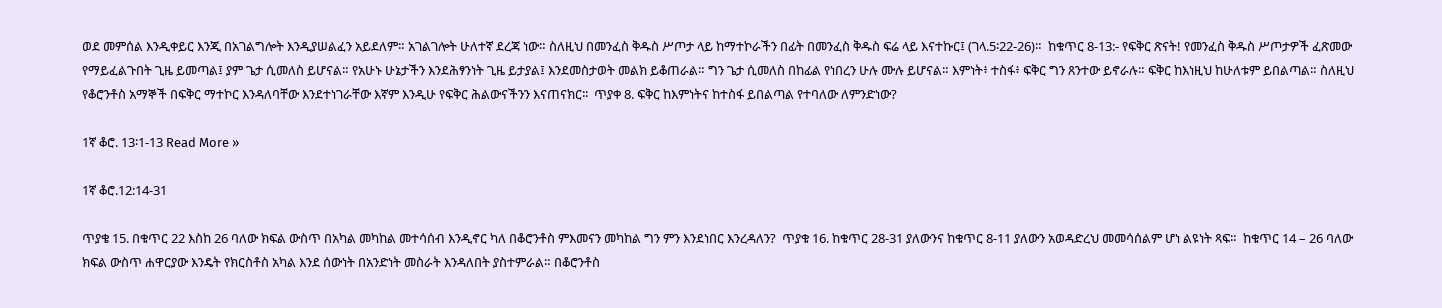ወደ መምሰል እንዲቀይር እንጂ በአገልግሎት እንዲያሠልፈን አይደለም። አገልገሎት ሁለተኛ ደረጃ ነው። ስለዚህ በመንፈስ ቅዱስ ሥጦታ ላይ ከማተኮራችን በፊት በመንፈስ ቅዱስ ፍሬ ላይ እናተኩር፤ (ገላ.5፡22-26)።  ከቁጥር 8-13:- የፍቅር ጽናት! የመንፈስ ቅዱስ ሥጦታዎች ፈጽመው የማይፈልጉበት ጊዜ ይመጣል፤ ያም ጌታ ሲመለስ ይሆናል። የአሁኑ ሁኔታችን እንደሕፃንነት ጊዜ ይታያል፤ እንደመስታወት መልክ ይቆጠራል። ግን ጌታ ሲመለስ በከፊል የነበረን ሁሉ ሙሉ ይሆናል። እምነት፥ ተስፋ፥ ፍቅር ግን ጸንተው ይኖራሉ። ፍቅር ከእነዚህ ከሁለቱም ይበልጣል። ስለዚህ የቆሮንቶስ አማኞች በፍቅር ማተኮር እንዳለባቸው እንደተነገራቸው እኛም እንዲሁ የፍቅር ሕልውናችንን እናጠናክር፡፡  ጥያቀ 8. ፍቅር ከእምነትና ከተስፋ ይበልጣል የተባለው ለምንድነው?

1ኛ ቆሮ. 13፡1-13 Read More »

1ኛ ቆሮ.12:14-31

ጥያቄ 15. በቁጥር 22 እስከ 26 ባለው ክፍል ውስጥ በአካል መካከል መተሳሰብ እንዲኖር ካለ በቆሮንቶስ ምእመናን መካከል ግን ምን እንደነበር እንረዳለን?  ጥያቁ 16. ከቁጥር 28-31 ያለውንና ከቁጥር 8-11 ያለውን አወዳድረህ መመሳሰልም ሆነ ልዩነት ጻፍ።  ከቁጥር 14 – 26 ባለው ክፍል ውስጥ ሐዋርያው እንዴት የክርስቶስ አካል እንደ ሰውነት በአንድነት መስራት እንዳለበት ያስተምራል። በቆሮንቶስ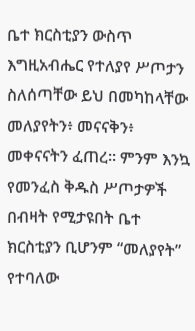ቤተ ክርስቲያን ውስጥ እግዚአብሔር የተለያየ ሥጦታን ስለሰጣቸው ይህ በመካከላቸው መለያየትን፥ መናናቅን፥ መቀናናትን ፈጠረ። ምንም እንኳ የመንፈስ ቅዱስ ሥጦታዎች በብዛት የሚታዩበት ቤተ ክርስቲያን ቢሆንም “መለያየት” የተባለው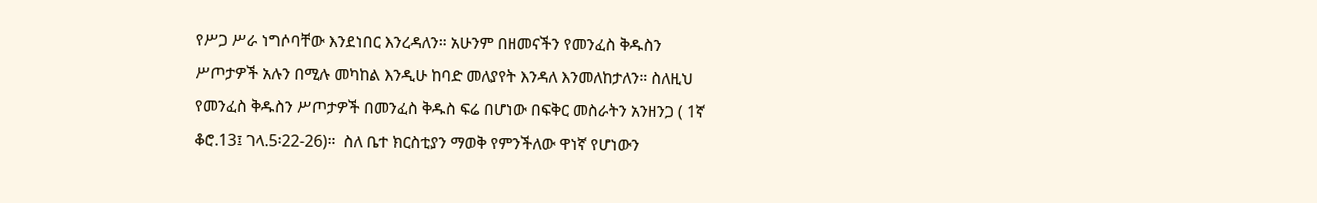የሥጋ ሥራ ነግሶባቸው እንደነበር እንረዳለን። አሁንም በዘመናችን የመንፈስ ቅዱስን ሥጦታዎች አሉን በሚሉ መካከል እንዲሁ ከባድ መለያየት እንዳለ እንመለከታለን። ስለዚህ የመንፈስ ቅዱስን ሥጦታዎች በመንፈስ ቅዱስ ፍሬ በሆነው በፍቅር መስራትን አንዘንጋ ( 1ኛ ቆሮ.13፤ ገላ.5፡22-26)።  ስለ ቤተ ክርስቲያን ማወቅ የምንችለው ዋነኛ የሆነውን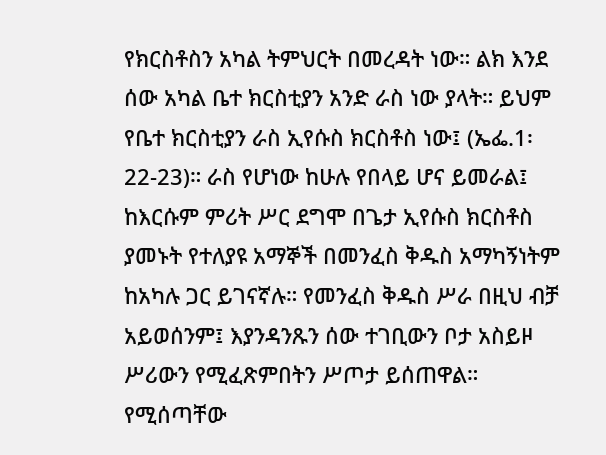የክርስቶስን አካል ትምህርት በመረዳት ነው። ልክ እንደ ሰው አካል ቤተ ክርስቲያን አንድ ራስ ነው ያላት። ይህም የቤተ ክርስቲያን ራስ ኢየሱስ ክርስቶስ ነው፤ (ኤፌ.1፡22-23)። ራስ የሆነው ከሁሉ የበላይ ሆና ይመራል፤ ከእርሱም ምሪት ሥር ደግሞ በጌታ ኢየሱስ ክርስቶስ ያመኑት የተለያዩ አማኞች በመንፈስ ቅዱስ አማካኝነትም ከአካሉ ጋር ይገናኛሉ። የመንፈስ ቅዱስ ሥራ በዚህ ብቻ አይወሰንም፤ እያንዳንጹን ሰው ተገቢውን ቦታ አስይዞ ሥሪውን የሚፈጽምበትን ሥጦታ ይሰጠዋል። የሚሰጣቸው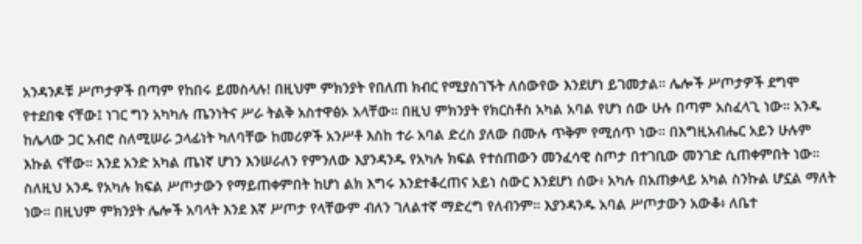አንዳንዶቹ ሥጦታዎች በጣም የከበሩ ይመስላሉ! በዚህም ምክንያት የበለጠ ክብር የሚያስገኙት ለሰውየው እንደሆነ ይገመታል። ሌሎች ሥጦታዎች ደግሞ የተደበቁ ናቸው፤ ነገር ግን አካካሉ ጤንነትና ሥራ ትልቅ አስተዋፅኦ አላቸው። በዚህ ምክንያት የክርስቶስ አካል አባል የሆነ ሰው ሁሉ በጣም አስፈላጊ ነው። አንዱ ከሌላው ጋር አብሮ ስለሚሠራ ኃላፊነት ካለባቸው ከመሪዎች አንሥቶ እስከ ተራ አባል ድረስ ያለው በሙሉ ጥቅም የሚሰጥ ነው። በእግዚአብሔር አይን ሁሉም እኩል ናቸው። እንደ አንድ አካል ጤነኛ ሆነን እንሠራለን የምንለው እያንዳንዱ የአካሉ ክፍል የተሰጠውን መንፈሳዊ ስጦታ በተገቢው መንገድ ሲጠቀምበት ነው። ስለዚህ አንዱ የአካሉ ክፍል ሥጦታውን የማይጠቀምበት ከሆነ ልክ እግሩ እንደተቆረጠና አይነ ስውር እንደሆነ ሰው፥ አካሉ በአጠቃላይ አካል ስንኩል ሆኗል ማለት ነው። በዚህም ምክንያት ሌሎች አባላት እንደ እኛ ሥጦታ የላቸውም ብለን ገለልተኛ ማድረግ የለብንም። እያንዳንዱ አባል ሥጦታውን አውቆ፥ ለቤተ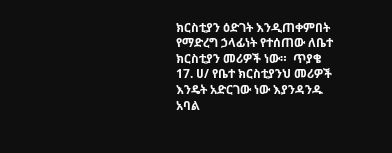ክርስቲያን ዕድገት እንዲጠቀምበት የማድረግ ኃላፊነት የተሰጠው ለቤተ ክርስቲያን መሪዎች ነው።  ጥያቄ 17. ሀ/ የቤተ ክርስቲያንህ መሪዎች እንዴት አድርገው ነው እያንዳንዱ አባል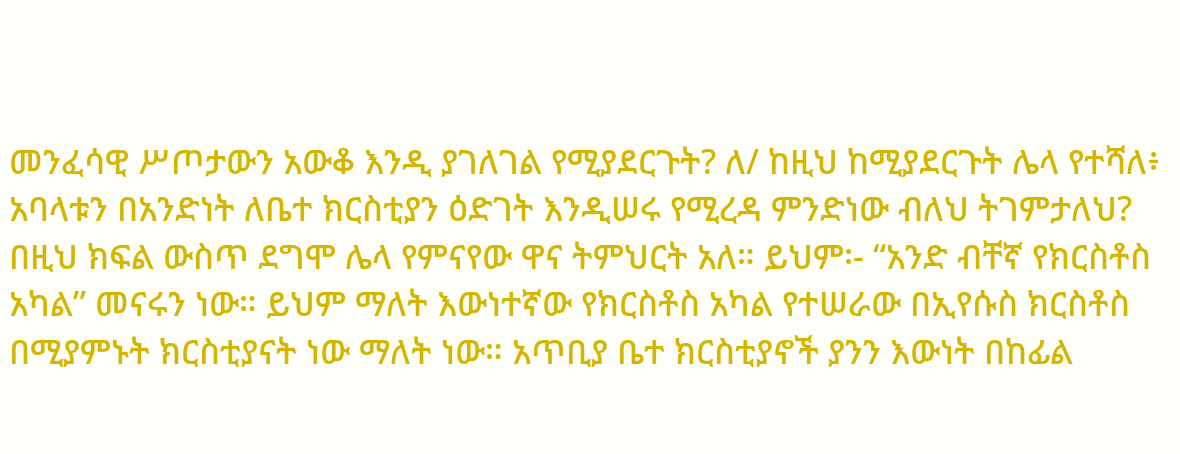መንፈሳዊ ሥጦታውን አውቆ እንዲ ያገለገል የሚያደርጉት? ለ/ ከዚህ ከሚያደርጉት ሌላ የተሻለ፥ አባላቱን በአንድነት ለቤተ ክርስቲያን ዕድገት እንዲሠሩ የሚረዳ ምንድነው ብለህ ትገምታለህ?  በዚህ ክፍል ውስጥ ደግሞ ሌላ የምናየው ዋና ትምህርት አለ። ይህም፡- “አንድ ብቸኛ የክርስቶስ አካል” መናሩን ነው። ይህም ማለት እውነተኛው የክርስቶስ አካል የተሠራው በኢየሱስ ክርስቶስ በሚያምኑት ክርስቲያናት ነው ማለት ነው። አጥቢያ ቤተ ክርስቲያኖች ያንን እውነት በከፊል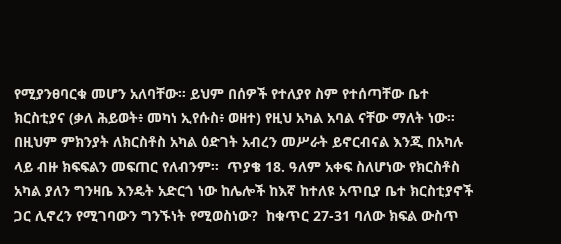የሚያንፀባርቁ መሆን አለባቸው። ይህም በሰዎች የተለያየ ስም የተሰጣቸው ቤተ ክርስቲያና (ቃለ ሕይወት፥ መካነ ኢየሱስ፥ ወዘተ) የዚህ አካል አባል ናቸው ማለት ነው። በዚህም ምክንያት ለክርስቶስ አካል ዕድገት አብረን መሥራት ይኖርብናል እንጂ በአካሉ ላይ ብዙ ክፍፍልን መፍጠር የለብንም።  ጥያቄ 18. ዓለም አቀፍ ስለሆነው የክርስቶስ አካል ያለን ግንዛቤ እንዴት አድርጎ ነው ከሌሎች ከእኛ ከተለዩ አጥቢያ ቤተ ክርስቲያኖች ጋር ሊኖረን የሚገባውን ግንኙነት የሚወስነው?  ከቁጥር 27-31 ባለው ክፍል ውስጥ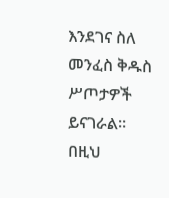እንደገና ስለ መንፈስ ቅዱስ ሥጦታዎች ይናገራል። በዚህ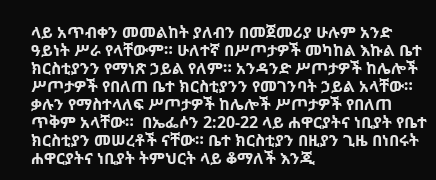ላይ አጥብቀን መመልከት ያለብን በመጀመሪያ ሁሉም አንድ ዓይነት ሥራ የላቸውም። ሁለተኛ በሥጦታዎች መካከል እኩል ቤተ ክርስቲያንን የማነጽ ኃይል የለም። አንዳንድ ሥጦታዎች ከሌሎች ሥጦታዎች የበለጠ ቤተ ክርስቲያንን የመገንባት ኃይል አላቸው። ቃሉን የማስተላለፍ ሥጦታዎች ከሌሎች ሥጦታዎች የበለጠ ጥቅም አላቸው።  በኤፌሶን 2:20-22 ላይ ሐዋርያትና ነቢያት የቤተ ክርስቲያን መሠረቶች ናቸው። ቤተ ክርስቲያን በዚያን ጊዜ በነበሩት ሐዋርያትና ነቢያት ትምህርት ላይ ቆማለች እንጂ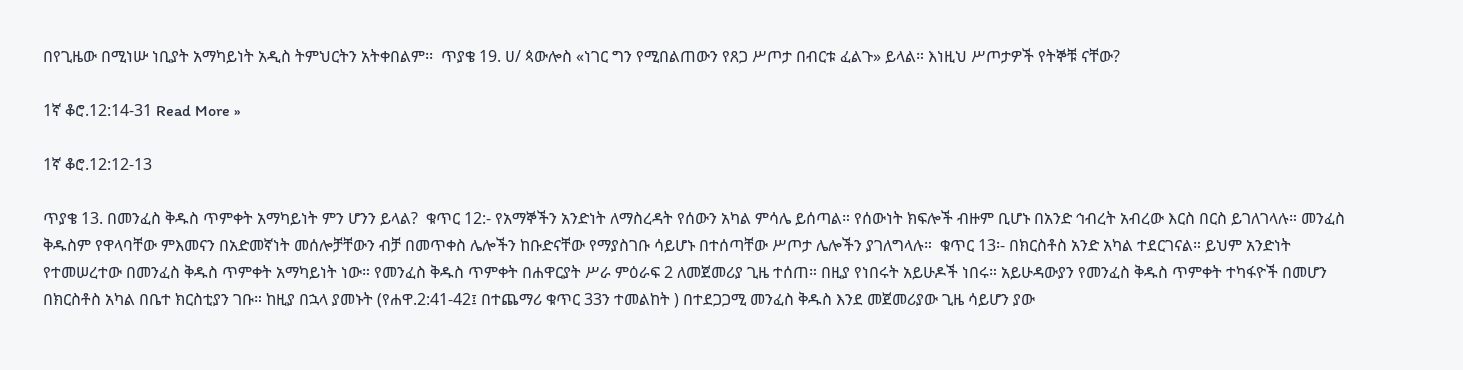በየጊዜው በሚነሡ ነቢያት አማካይነት አዲስ ትምህርትን አትቀበልም፡፡  ጥያቄ 19. ሀ/ ጳውሎስ «ነገር ግን የሚበልጠውን የጸጋ ሥጦታ በብርቱ ፈልጉ» ይላል። እነዚህ ሥጦታዎች የትኞቹ ናቸው?

1ኛ ቆሮ.12:14-31 Read More »

1ኛ ቆሮ.12:12-13

ጥያቄ 13. በመንፈስ ቅዱስ ጥምቀት አማካይነት ምን ሆንን ይላል?  ቁጥር 12:- የአማኞችን አንድነት ለማስረዳት የሰውን አካል ምሳሌ ይሰጣል። የሰውነት ክፍሎች ብዙም ቢሆኑ በአንድ ኅብረት አብረው እርስ በርስ ይገለገላሉ። መንፈስ ቅዱስም የዋላባቸው ምእመናን በአድመኛነት መሰሎቻቸውን ብቻ በመጥቀስ ሌሎችን ከቡድናቸው የማያስገቡ ሳይሆኑ በተሰጣቸው ሥጦታ ሌሎችን ያገለግላሉ።  ቁጥር 13፡- በክርስቶስ አንድ አካል ተደርገናል። ይህም አንድነት የተመሠረተው በመንፈስ ቅዱስ ጥምቀት አማካይነት ነው። የመንፈስ ቅዱስ ጥምቀት በሐዋርያት ሥራ ምዕራፍ 2 ለመጀመሪያ ጊዜ ተሰጠ። በዚያ የነበሩት አይሁዶች ነበሩ። አይሁዳውያን የመንፈስ ቅዱስ ጥምቀት ተካፋዮች በመሆን በክርስቶስ አካል በቤተ ክርስቲያን ገቡ። ከዚያ በኋላ ያመኑት (የሐዋ.2:41-42፤ በተጨማሪ ቁጥር 33ን ተመልከት ) በተደጋጋሚ መንፈስ ቅዱስ እንደ መጀመሪያው ጊዜ ሳይሆን ያው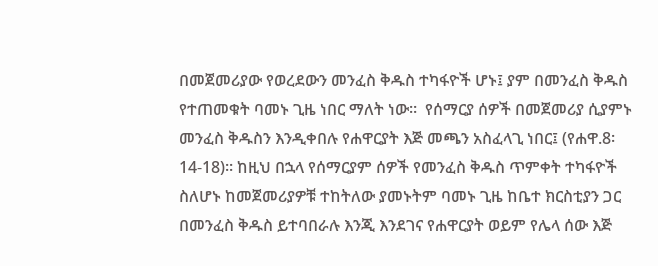በመጀመሪያው የወረደውን መንፈስ ቅዱስ ተካፋዮች ሆኑ፤ ያም በመንፈስ ቅዱስ የተጠመቁት ባመኑ ጊዜ ነበር ማለት ነው።  የሰማርያ ሰዎች በመጀመሪያ ሲያምኑ መንፈስ ቅዱስን እንዲቀበሉ የሐዋርያት እጅ መጫን አስፈላጊ ነበር፤ (የሐዋ.8፡14-18)። ከዚህ በኋላ የሰማርያም ሰዎች የመንፈስ ቅዱስ ጥምቀት ተካፋዮች ስለሆኑ ከመጀመሪያዎቹ ተከትለው ያመኑትም ባመኑ ጊዜ ከቤተ ክርስቲያን ጋር በመንፈስ ቅዱስ ይተባበራሉ እንጂ እንደገና የሐዋርያት ወይም የሌላ ሰው እጅ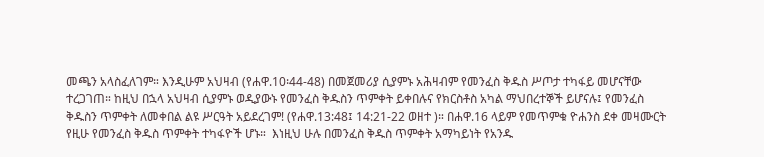መጫን አላስፈለገም። እንዲሁም አህዛብ (የሐዋ.10፡44-48) በመጀመሪያ ሲያምኑ አሕዛብም የመንፈስ ቅዱስ ሥጦታ ተካፋይ መሆናቸው ተረጋገጠ። ከዚህ በኋላ አህዛብ ሲያምኑ ወዲያውኑ የመንፈስ ቅዱስን ጥምቀት ይቀበሉና የክርስቶስ አካል ማህበረተኞች ይሆናሉ፤ የመንፈስ ቅዱስን ጥምቀት ለመቀበል ልዩ ሥርዓት አይደረገም! (የሐዋ.13:48፤ 14:21-22 ወዘተ )። በሐዋ.16 ላይም የመጥምቁ ዮሐንስ ደቀ መዛሙርት የዚሁ የመንፈስ ቅዱስ ጥምቀት ተካፋዮች ሆኑ።  እነዚህ ሁሉ በመንፈስ ቅዱስ ጥምቀት አማካይነት የአንዱ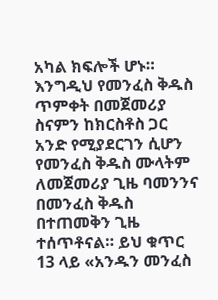አካል ክፍሎች ሆኑ። እንግዲህ የመንፈስ ቅዱስ ጥምቀት በመጀመሪያ ስናምን ከክርስቶስ ጋር አንድ የሚያደርገን ሲሆን የመንፈስ ቅዱስ ሙላትም ለመጀመሪያ ጊዜ ባመንንና በመንፈስ ቅዱስ በተጠመቅን ጊዜ ተሰጥቶናል። ይህ ቁጥር 13 ላይ «አንዱን መንፈስ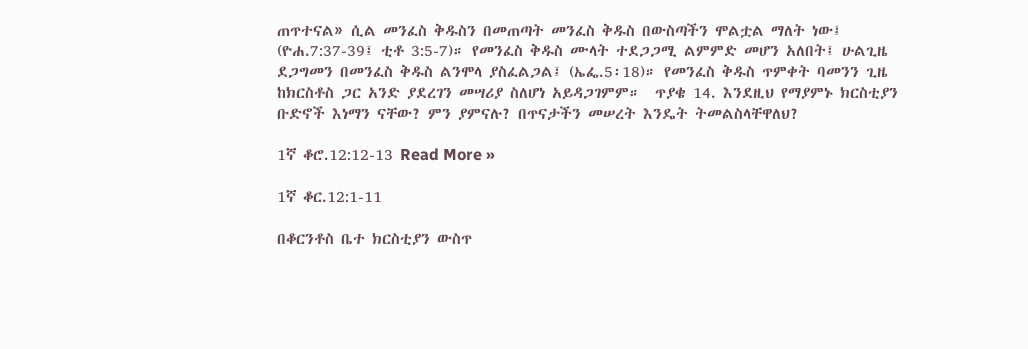ጠጥተናል» ሲል መንፈስ ቅዱስን በመጠጣት መንፈስ ቅዱስ በውስጣችን ሞልቷል ማለት ነው፤ (ዮሐ.7:37-39፤ ቲቶ 3:5-7)። የመንፈስ ቅዱስ ሙላት ተደጋጋሚ ልምምድ መሆን አለበት፤ ሁልጊዜ ደጋግመን በመንፈስ ቅዱስ ልንሞላ ያስፈልጋል፤ (ኤፌ.5፡18)። የመንፈስ ቅዱስ ጥምቀት ባመንን ጊዜ ከክርስቶስ ጋር አንድ ያደረገን መሣሪያ ስለሆነ አይዳጋገምም።  ጥያቄ 14. እንደዚህ የማያምኑ ክርስቲያን ቡድኖች እነማን ናቸው? ምን ያምናሉ? በጥናታችን መሠረት እንዴት ትመልስላቸዋለህ?

1ኛ ቆሮ.12:12-13 Read More »

1ኛ ቆር.12:1-11

በቆርንቶስ ቤተ ክርስቲያን ውስጥ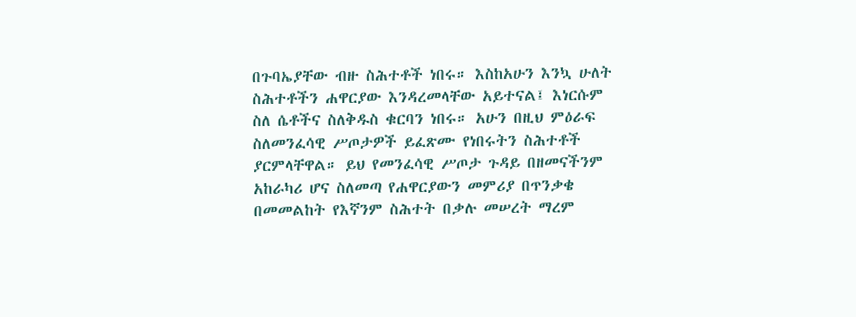በጉባኤያቸው ብዙ ስሕተቶች ነበሩ። እስከአሁን እንኳ ሁለት ስሕተቶችን ሐዋርያው እንዳረመላቸው አይተናል፤ እነርሱም ስለ ሴቶችና ስለቅዱስ ቁርባን ነበሩ። አሁን በዚህ ምዕራፍ ስለመንፈሳዊ ሥጦታዎች ይፈጽሙ የነበሩትን ስሕተቶች ያርምላቸዋል። ይህ የመንፈሳዊ ሥጦታ ጉዳይ በዘመናችንም አከራካሪ ሆና ስለመጣ የሐዋርያውን መምሪያ በጥንቃቄ በመመልከት የእኛንም ስሕተት በቃሉ መሠረት ማረም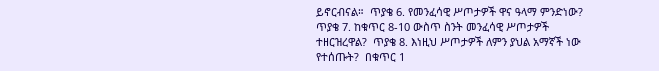ይኖርብናል።  ጥያቄ 6. የመንፈሳዊ ሥጦታዎች ዋና ዓላማ ምንድነው?  ጥያቄ 7. ከቁጥር 8-10 ውስጥ ስንት መንፈሳዊ ሥጦታዎች ተዘርዝረዋል?  ጥያቄ 8. እነዚህ ሥጦታዎች ለምን ያህል አማኛች ነው የተሰጡት?  በቁጥር 1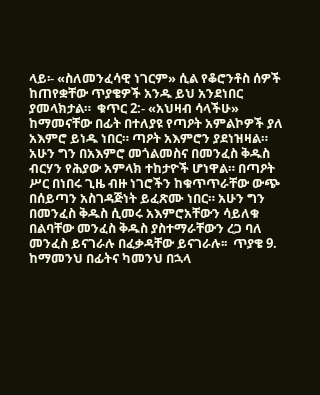ላይ፡- «ስለመንፈሳዊ ነገርም» ሲል የቆሮንቶስ ሰዎች ከጠየቋቸው ጥያቄዎች አንዱ ይህ አንደነበር ያመላክታል።  ቁጥር 2:- «አህዛብ ሳላችሁ» ከማመናቸው በፊት በተለያዩ የጣዖት አምልኮዎች ያለ አእምሮ ይነዱ ነበር። ጣዖት አእምሮን ያደነዝዛል። አሁን ግን በአእምሮ መጎልመስና በመንፈስ ቅዱስ ብርሃን የሕያው አምላክ ተከታዮች ሆነዋል። በጣዖት ሥር በነበሩ ጊዜ ብዙ ነገሮችን ከቁጥጥራቸው ውጭ በሰይጣን አስገዳጅነት ይፈጽሙ ነበር። አሁን ግን በመንፈስ ቅዱስ ሲመሩ አእምሮአቸውን ሳይለቁ በልባቸው መንፈስ ቅዱስ ያስተማራቸውን ረጋ ባለ መንፈስ ይናገራሉ በፈቃዳቸው ይናገራሉ፡፡  ጥያቄ 9. ከማመንህ በፊትና ካመንህ በኋላ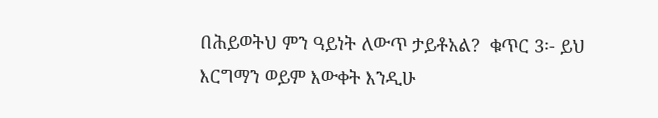በሕይወትህ ምን ዓይነት ለውጥ ታይቶአል?  ቁጥር 3፡- ይህ እርግማን ወይም እውቀት እንዲሁ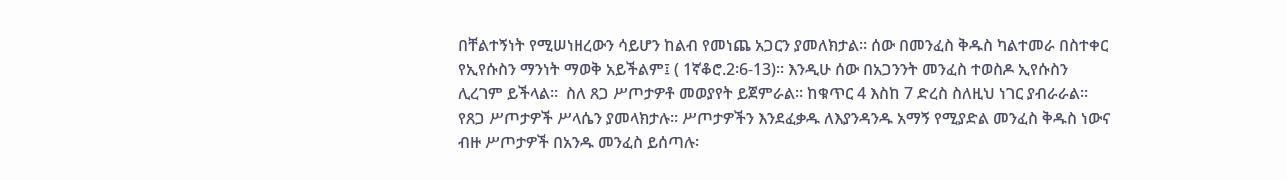በቸልተኝነት የሚሠነዘረውን ሳይሆን ከልብ የመነጨ አጋርን ያመለክታል። ሰው በመንፈስ ቅዱስ ካልተመራ በስተቀር የኢየሱስን ማንነት ማወቅ አይችልም፤ ( 1ኛቆሮ.2፡6-13)። እንዲሁ ሰው በአጋንንት መንፈስ ተወስዶ ኢየሱስን ሊረገም ይችላል።  ስለ ጸጋ ሥጦታዎቶ መወያየት ይጀምራል። ከቁጥር 4 እስከ 7 ድረስ ስለዚህ ነገር ያብራራል። የጸጋ ሥጦታዎች ሥላሴን ያመላክታሉ፡፡ ሥጦታዎችን እንደፈቃዱ ለእያንዳንዱ አማኝ የሚያድል መንፈስ ቅዱስ ነውና ብዙ ሥጦታዎች በአንዱ መንፈስ ይሰጣሉ፡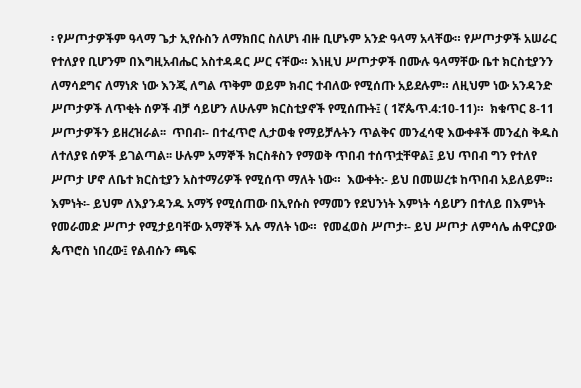፡ የሥጦታዎችም ዓላማ ጌታ ኢየሱስን ለማክበር ስለሆነ ብዙ ቢሆኑም አንድ ዓላማ አላቸው። የሥጦታዎች አሠራር የተለያየ ቢሆንም በእግዚአብሔር አስተዳዳር ሥር ናቸው። እነዚህ ሥጦታዎች በሙሉ ዓላማቸው ቤተ ክርስቲያንን ለማሳደግና ለማነጽ ነው እንጂ ለግል ጥቅም ወይም ክብር ተብለው የሚሰጡ አይደሉም። ለዚህም ነው አንዳንድ ሥጦታዎች ለጥቂት ሰዎች ብቻ ሳይሆን ለሁሉም ክርስቲያኖች የሚሰጡት፤ ( 1ኛጴጥ.4:10-11)።  ክቁጥር 8-11 ሥጦታዎችን ይዘረዝራል፡፡  ጥበብ፡- በተፈጥሮ ሊታወቁ የማይቻሉትን ጥልቅና መንፈሳዊ እውቀቶች መንፈስ ቅዱስ ለተለያዩ ሰዎች ይገልጣል፡፡ ሁሉም አማኞች ክርስቶስን የማወቅ ጥበብ ተሰጥቷቸዋል፤ ይህ ጥበብ ግን የተለየ ሥጦታ ሆኖ ለቤተ ክርስቲያን አስተማሪዎች የሚሰጥ ማለት ነው።  እውቀት:- ይህ በመሠረቱ ከጥበብ አይለይም።  እምነት፡- ይህም ለእያንዳንዱ አማኝ የሚሰጠው በኢየሱስ የማመን የደህንነት እምነት ሳይሆን በተለይ በእምነት የመራመድ ሥጦታ የሚታይባቸው አማኞች አሉ ማለት ነው።  የመፈወስ ሥጦታ፡- ይህ ሥጦታ ለምሳሌ ሐዋርያው ጴጥሮስ ነበረው፤ የልብሱን ጫፍ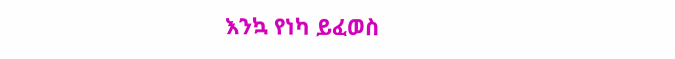እንኳ የነካ ይፈወስ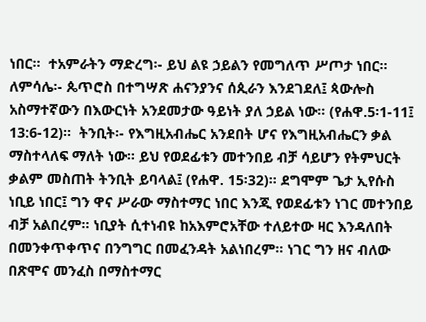ነበር።  ተአምራትን ማድረግ፡- ይህ ልዩ ኃይልን የመግለጥ ሥጦታ ነበር። ለምሳሌ፡- ጴጥሮስ በተግሣጽ ሐናንያንና ሰጲራን እንደገደለ፤ ጳውሎስ አስማተኛውን በእውርነት አንደመታው ዓይነት ያለ ኃይል ነው። (የሐዋ.5፡1-11፤ 13:6-12)።  ትንቢት፡- የእግዚአብሔር አንደበት ሆና የእግዚአብሔርን ቃል ማስተላለፍ ማለት ነው። ይህ የወደፊቱን መተንበይ ብቻ ሳይሆን የትምህርት ቃልም መስጠት ትንቢት ይባላል፤ (የሐዋ. 15፡32)። ደግሞም ጌታ ኢየሱስ ነቢይ ነበር፤ ግን ዋና ሥራው ማስተማር ነበር እንጂ የወደፊቱን ነገር መተንበይ ብቻ አልበረም። ነቢያት ሲተነብዩ ከአእምሮአቸው ተለይተው ዛር እንዳለበት በመንቀጥቀጥና በንግግር በመፈንዳት አልነበረም። ነገር ግን ዘና ብለው በጽሞና መንፈስ በማስተማር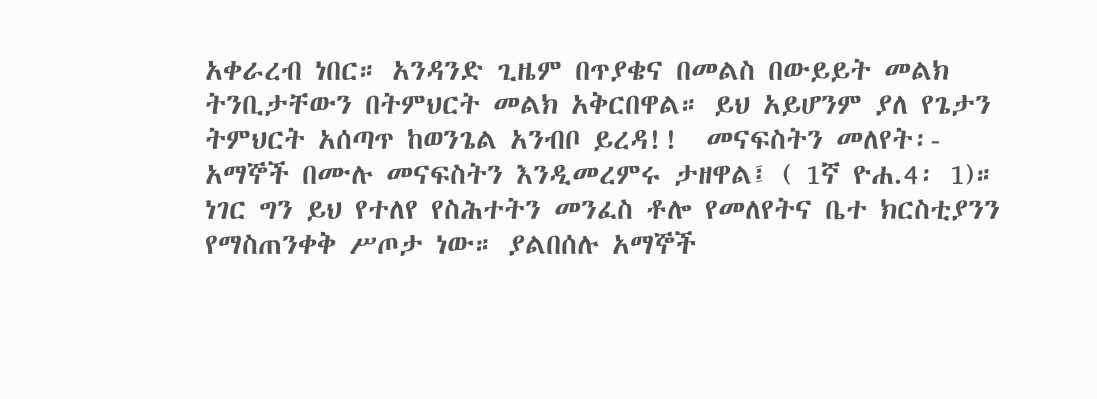አቀራረብ ነበር። አንዳንድ ጊዜም በጥያቄና በመልስ በውይይት መልክ ትንቢታቸውን በትምህርት መልክ አቅርበዋል። ይህ አይሆንም ያለ የጌታን ትምህርት አሰጣጥ ከወንጌል አንብቦ ይረዳ!!  መናፍስትን መለየት፡- አማኞች በሙሉ መናፍስትን እንዲመረምሩ ታዘዋል፤ ( 1ኛ ዮሐ.4፡ 1)። ነገር ግን ይህ የተለየ የስሕተትን መንፈስ ቶሎ የመለየትና ቤተ ክርስቲያንን የማስጠንቀቅ ሥጦታ ነው። ያልበሰሉ አማኞች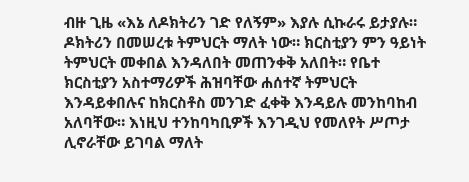ብዙ ጊዜ «እኔ ለዶክትሪን ገድ የለኝም» እያሉ ሲኩራሩ ይታያሉ። ዶክትሪን በመሠረቱ ትምህርት ማለት ነው። ክርስቲያን ምን ዓይነት ትምህርት መቀበል እንዳለበት መጠንቀቅ አለበት። የቤተ ክርስቲያን አስተማሪዎች ሕዝባቸው ሐሰተኛ ትምህርት እንዳይቀበሉና ከክርስቶስ መንገድ ፈቀቅ እንዳይሉ መንከባከብ አለባቸው። እነዚህ ተንከባካቢዎች እንገዲህ የመለየት ሥጦታ ሊኖራቸው ይገባል ማለት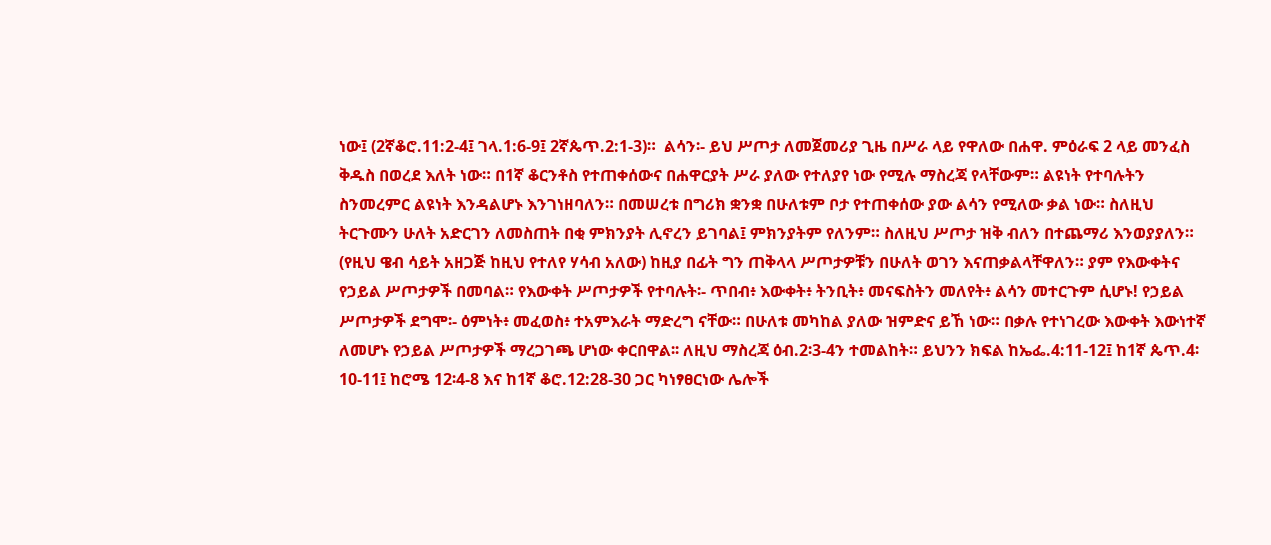ነው፤ (2ኛቆሮ.11:2-4፤ ገላ.1:6-9፤ 2ኛጴጥ.2:1-3)።  ልሳን፡- ይህ ሥጦታ ለመጀመሪያ ጊዜ በሥራ ላይ የዋለው በሐዋ. ምዕራፍ 2 ላይ መንፈስ ቅዱስ በወረደ እለት ነው። በ1ኛ ቆርንቶስ የተጠቀሰውና በሐዋርያት ሥራ ያለው የተለያየ ነው የሚሉ ማስረጃ የላቸውም። ልዩነት የተባሉትን ስንመረምር ልዩነት እንዳልሆኑ እንገነዘባለን። በመሠረቱ በግሪክ ቋንቋ በሁለቱም ቦታ የተጠቀሰው ያው ልሳን የሚለው ቃል ነው። ስለዚህ ትርጉሙን ሁለት አድርገን ለመስጠት በቂ ምክንያት ሊኖረን ይገባል፤ ምክንያትም የለንም። ስለዚህ ሥጦታ ዝቅ ብለን በተጨማሪ እንወያያለን። (የዚህ ዌብ ሳይት አዘጋጅ ከዚህ የተለየ ሃሳብ አለው) ከዚያ በፊት ግን ጠቅላላ ሥጦታዎቹን በሁለት ወገን እናጠቃልላቸዋለን። ያም የእውቀትና የኃይል ሥጦታዎች በመባል። የእውቀት ሥጦታዎች የተባሉት፡- ጥበብ፥ እውቀት፥ ትንቢት፥ መናፍስትን መለየት፥ ልሳን መተርጉም ሲሆኑ! የኃይል ሥጦታዎች ደግሞ፡- ዕምነት፥ መፈወስ፥ ተአምእራት ማድረግ ናቸው። በሁለቱ መካከል ያለው ዝምድና ይኸ ነው። በቃሉ የተነገረው እውቀት እውነተኛ ለመሆኑ የኃይል ሥጦታዎች ማረጋገጫ ሆነው ቀርበዋል፡፡ ለዚህ ማስረጃ ዕብ.2፡3-4ን ተመልከት። ይህንን ክፍል ከኤፌ.4:11-12፤ ከ1ኛ ጴጥ.4፡10-11፤ ከሮሜ 12፡4-8 እና ከ1ኛ ቆሮ.12:28-30 ጋር ካነፃፀርነው ሌሎች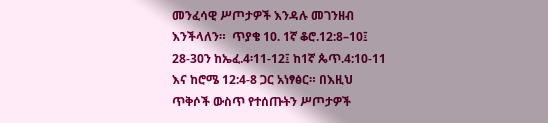መንፈሳዊ ሥጦታዎች እንዳሉ መገንዘብ እንችላለን።  ጥያቄ 10. 1ኛ ቆሮ.12:8–10፤ 28-30ን ከኤፈ.4፡11-12፤ ከ1ኛ ጴጥ.4:10-11 እና ከሮሜ 12:4-8 ጋር አነፃፅር። በእዚህ ጥቅሶች ውስጥ የተሰጡትን ሥጦታዎች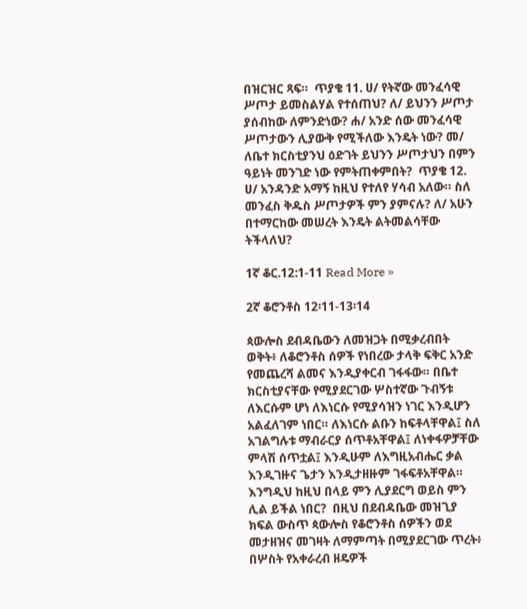በዝርዝር ጻፍ።  ጥያቄ 11. ሀ/ የትኛው መንፈሳዊ ሥጦታ ይመስልሃል የተሰጠህ? ለ/ ይህንን ሥጦታ ያሰብከው ለምንድነው? ሐ/ አንድ ሰው መንፈሳዊ ሥጦታውን ሊያውቅ የሚችለው እንዴት ነው? መ/ ለቤተ ክርስቲያንህ ዕድገት ይህንን ሥጦታህን በምን ዓይነት መንገድ ነው የምትጠቀምበት?  ጥያቄ 12. ሀ/ አንዳንድ አማኝ ከዚህ የተለየ ሃሳብ አለው። ስለ መንፈስ ቅዱስ ሥጦታዎች ምን ያምናሉ? ለ/ አሁን በተማርከው መሠረት እንዴት ልትመልሳቸው ትችላለህ?

1ኛ ቆር.12:1-11 Read More »

2ኛ ቆሮንቶስ 12፡11-13፡14

ጳውሎስ ደብዳቤውን ለመዝጋት በሚቃረብበት ወቅት፥ ለቆሮንቶስ ሰዎች የነበረው ታላቅ ፍቅር አንድ የመጨረሻ ልመና እንዲያቀርብ ገፋፋው። በቤተ ክርስቲያናቸው የሚያደርገው ሦስተኛው ጉብኝቱ ለእርሱም ሆነ ለእነርሱ የሚያሳዝን ነገር እንዲሆን አልፈለገም ነበር። ለእነርሱ ልቡን ከፍቶላቸዋል፤ ስለ አገልግሉቱ ማብራርያ ሰጥቶአቸዋል፤ ለነቀፋዎቻቸው ምላሽ ሰጥቷል፤ እንዲሁም ለእግዚአብሔር ቃል እንዲገዙና ጌታን እንዲታዘዙም ገፋፍቶአቸዋል። እንግዲህ ከዚህ በላይ ምን ሊያደርግ ወይስ ምን ሊል ይችል ነበር?  በዚህ በደብዳቤው መዝጊያ ክፍል ውስጥ ጳውሎስ የቆሮንቶስ ሰዎችን ወደ መታዘዝና መገዛት ለማምጣት በሚያደርገው ጥረት፥ በሦስት የአቀራረብ ዘዴዎች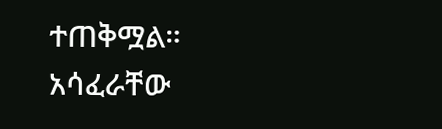ተጠቅሟል።  አሳፈራቸው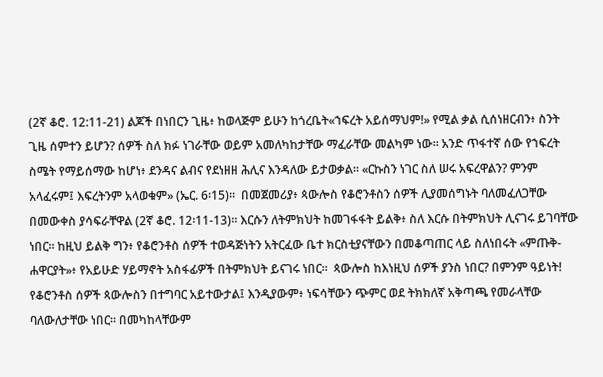(2ኛ ቆሮ. 12:11-21) ልጆች በነበርን ጊዜ፥ ከወላጅም ይሁን ከጎረቤት«ኀፍረት አይሰማህም!» የሚል ቃል ሲሰነዘርብን፥ ስንት ጊዜ ሰምተን ይሆን? ሰዎች ስለ ክፉ ነገራቸው ወይም አመለካከታቸው ማፈራቸው መልካም ነው። አንድ ጥፋተኛ ሰው የኀፍረት ስሜት የማይሰማው ከሆነ፥ ደንዳና ልብና የደነዘዘ ሕሊና እንዳለው ይታወቃል። «ርኩስን ነገር ስለ ሠሩ አፍረዋልን? ምንም አላፈሩም፤ እፍረትንም አላወቁም» (ኤር. 6፡15)።  በመጀመሪያ፥ ጳውሎስ የቆሮንቶስን ሰዎች ሊያመሰግኑት ባለመፈለጋቸው በመውቀስ ያሳፍራቸዋል (2ኛ ቆሮ. 12፡11-13)። እርሱን ለትምክህት ከመገፋፋት ይልቅ፥ ስለ እርሱ በትምክህት ሊናገሩ ይገባቸው ነበር። ከዚህ ይልቅ ግን፥ የቆሮንቶስ ሰዎች ተወዳጅነትን አትርፈው ቤተ ክርስቲያናቸውን በመቆጣጠር ላይ ስለነበሩት «ምጡቅ-ሐዋርያት»፥ የአይሁድ ሃይማኖት አስፋፊዎች በትምክህት ይናገሩ ነበር።  ጳውሎስ ከእነዚህ ሰዎች ያንስ ነበር? በምንም ዓይነት! የቆሮንቶስ ሰዎች ጳውሎስን በተግባር አይተውታል፤ እንዲያውም፥ ነፍሳቸውን ጭምር ወደ ትክክለኛ አቅጣጫ የመራላቸው ባለውለታቸው ነበር። በመካከላቸውም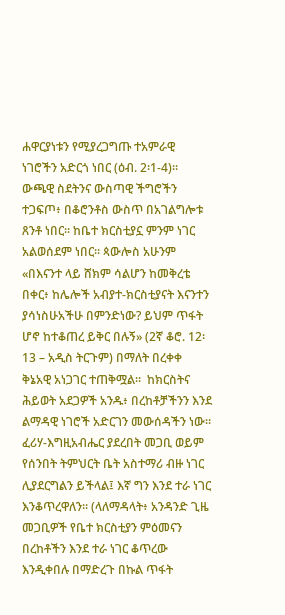ሐዋርያነቱን የሚያረጋግጡ ተአምራዊ ነገሮችን አድርጎ ነበር (ዕብ. 2፡1-4)። ውጫዊ ስደትንና ውስጣዊ ችግሮችን ተጋፍጦ፥ በቆሮንቶስ ውስጥ በአገልግሎቱ ጸንቶ ነበር። ከቤተ ክርስቲያኗ ምንም ነገር አልወሰደም ነበር። ጳውሎስ አሁንም «በእናንተ ላይ ሸክም ሳልሆን ከመቅረቴ በቀር፥ ከሌሎች አብያተ-ክርስቲያናት እናንተን ያሳነስሁአችሁ በምንድነው? ይህም ጥፋት ሆኖ ከተቆጠረ ይቅር በሉኝ» (2ኛ ቆሮ. 12፡13 – አዲስ ትርጉም) በማለት በረቀቀ ቅኔአዊ አነጋገር ተጠቅሟል።  ከክርስትና ሕይወት አደጋዎች አንዱ፥ በረከቶቻችንን እንደ ልማዳዊ ነገሮች አድርገን መውሰዳችን ነው። ፈሪሃ-እግዚአብሔር ያደረበት መጋቢ ወይም የሰንበት ትምህርት ቤት አስተማሪ ብዙ ነገር ሊያደርግልን ይችላል፤ እኛ ግን እንደ ተራ ነገር እንቆጥረዋለን። (ላለማዳላት፥ አንዳንድ ጊዜ መጋቢዎች የቤተ ክርስቲያን ምዕመናን በረከቶችን እንደ ተራ ነገር ቆጥረው እንዲቀበሉ በማድረጉ በኩል ጥፋት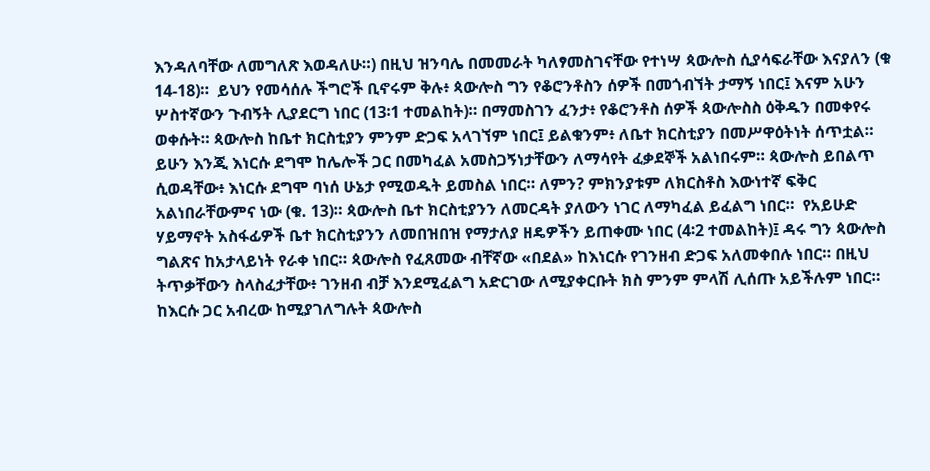እንዳለባቸው ለመግለጽ እወዳለሁ።) በዚህ ዝንባሌ በመመራት ካለፃመስገናቸው የተነሣ ጳውሎስ ሲያሳፍራቸው እናያለን (ቁ 14-18)።  ይህን የመሳሰሉ ችግሮች ቢኖሩም ቅሉ፥ ጳውሎስ ግን የቆሮንቶስን ሰዎች በመጎብኘት ታማኝ ነበር፤ እናም አሁን ሦስተኛውን ጉብኝት ሊያደርግ ነበር (13፡1 ተመልከት)። በማመስገን ፈንታ፥ የቆሮንቶስ ሰዎች ጳውሎስስ ዕቅዱን በመቀየሩ ወቀሱት። ጳውሎስ ከቤተ ክርስቲያን ምንም ድጋፍ አላገኘም ነበር፤ ይልቁንም፥ ለቤተ ክርስቲያን በመሥዋዕትነት ሰጥቷል። ይሁን እንጂ እነርሱ ደግሞ ከሌሎች ጋር በመካፈል አመስጋኝነታቸውን ለማሳየት ፈቃደኞች አልነበሩም። ጳውሎስ ይበልጥ ሲወዳቸው፥ እነርሱ ደግሞ ባነሰ ሁኔታ የሚወዱት ይመስል ነበር። ለምን? ምክንያቱም ለክርስቶስ እውነተኛ ፍቅር አልነበራቸውምና ነው (ቁ. 13)። ጳውሎስ ቤተ ክርስቲያንን ለመርዳት ያለውን ነገር ለማካፈል ይፈልግ ነበር።  የአይሁድ ሃይማኖት አስፋፊዎች ቤተ ክርስቲያንን ለመበዝበዝ የማታለያ ዘዴዎችን ይጠቀሙ ነበር (4፡2 ተመልከት)፤ ዳሩ ግን ጳውሎስ ግልጽና ከአታላይነት የራቀ ነበር። ጳውሎስ የፈጸመው ብቸኛው «በደል» ከእነርሱ የገንዘብ ድጋፍ አለመቀበሉ ነበር። በዚህ ትጥቃቸውን ስላስፈታቸው፥ ገንዘብ ብቻ እንደሚፈልግ አድርገው ለሚያቀርቡት ክስ ምንም ምላሽ ሊሰጡ አይችሉም ነበር። ከእርሱ ጋር አብረው ከሚያገለግሉት ጳውሎስ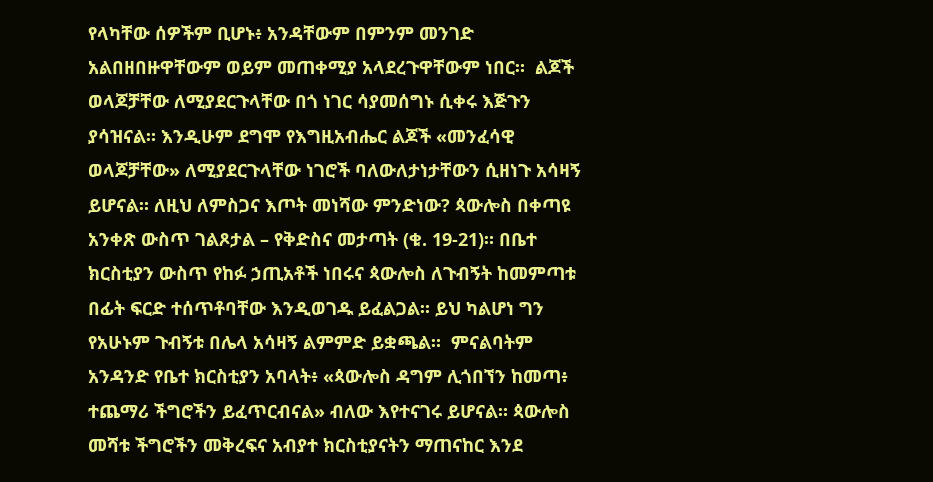የላካቸው ሰዎችም ቢሆኑ፥ አንዳቸውም በምንም መንገድ አልበዘበዙዋቸውም ወይም መጠቀሚያ አላደረጉዋቸውም ነበር።  ልጆች ወላጆቻቸው ለሚያደርጉላቸው በጎ ነገር ሳያመሰግኑ ሲቀሩ እጅጉን ያሳዝናል። እንዲሁም ደግሞ የእግዚአብሔር ልጆች «መንፈሳዊ ወላጆቻቸው» ለሚያደርጉላቸው ነገሮች ባለውለታነታቸውን ሲዘነጉ አሳዛኝ ይሆናል። ለዚህ ለምስጋና እጦት መነሻው ምንድነው? ጳውሎስ በቀጣዩ አንቀጽ ውስጥ ገልጾታል – የቅድስና መታጣት (ቁ. 19-21)። በቤተ ክርስቲያን ውስጥ የከፉ ኃጢአቶች ነበሩና ጳውሎስ ለጉብኝት ከመምጣቱ በፊት ፍርድ ተሰጥቶባቸው እንዲወገዱ ይፈልጋል። ይህ ካልሆነ ግን የአሁኑም ጉብኝቱ በሌላ አሳዛኝ ልምምድ ይቋጫል።  ምናልባትም አንዳንድ የቤተ ክርስቲያን አባላት፥ «ጳውሎስ ዳግም ሊጎበኘን ከመጣ፥ ተጨማሪ ችግሮችን ይፈጥርብናል» ብለው እየተናገሩ ይሆናል። ጳውሎስ መሻቱ ችግሮችን መቅረፍና አብያተ ክርስቲያናትን ማጠናከር እንደ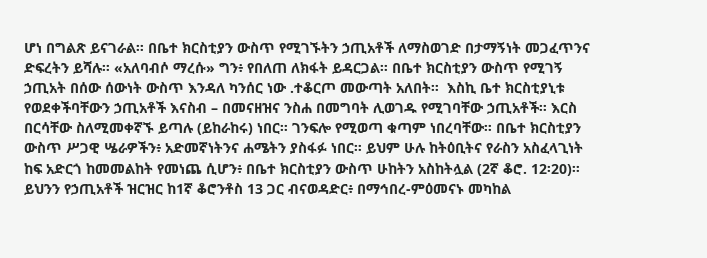ሆነ በግልጽ ይናገራል። በቤተ ክርስቲያን ውስጥ የሚገኙትን ኃጢአቶች ለማስወገድ በታማኝነት መጋፈጥንና ድፍረትን ይሻሉ። «አለባብሶ ማረሱ» ግን፥ የበለጠ ለክፋት ይዳርጋል። በቤተ ክርስቲያን ውስጥ የሚገኝ ኃጢአት በሰው ሰውነት ውስጥ እንዳለ ካንሰር ነው .ተቆርጦ መውጣት አለበት።  እስኪ ቤተ ክርስቲያኒቱ የወደቀችባቸውን ኃጢአቶች እናስብ – በመናዘዝና ንስሐ በመግባት ሊወገዱ የሚገባቸው ኃጢአቶች። እርስ በርሳቸው ስለሚመቀኛኙ ይጣሉ (ይከራከሩ) ነበር። ገንፍሎ የሚወጣ ቁጣም ነበረባቸው። በቤተ ክርስቲያን ውስጥ ሥጋዊ ሤራዎችን፥ አድመኛነትንና ሐሜትን ያስፋፉ ነበር። ይህም ሁሉ ከትዕቢትና የራስን አስፈላጊነት ከፍ አድርጎ ከመመልከት የመነጨ ሲሆን፥ በቤተ ክርስቲያን ውስጥ ሁከትን አስከትሏል (2ኛ ቆሮ. 12፡20)። ይህንን የኃጢአቶች ዝርዝር ከ1ኛ ቆሮንቶስ 13 ጋር ብናወዳድር፥ በማኅበረ-ምዕመናኑ መካከል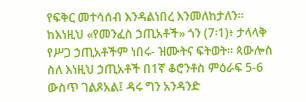የፍቅር መተሳሰብ እንዳልነበረ እንመለከታለን።  ከእነዚህ «የመንፈስ ኃጢአቶች» ጎን (7፡1)፥ ታላላቅ የሥጋ ኃጢአቶችም ነበሩ- ዝሙትና ፍትወት። ጳውሎስ ስለ እነዚህ ኃጢአቶች በ1ኛ ቆሮንቶስ ምዕራፍ 5-6 ውስጥ ገልጾአል፤ ዳሩ ግን አንዳንድ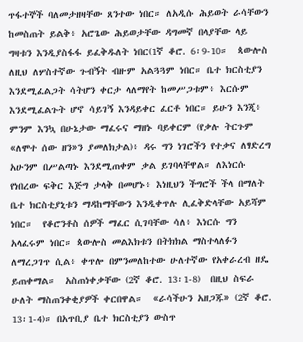ጥፋተኞች ባለመታዘዛቸው ጸንተው ነበር። ለአዲሱ ሕይወት ራሳቸውን ከመስጠት ይልቅ፥ አሮጌው ሕይወታቸው ዳግመኛ በላያቸው ላይ ግዛቱን እንዲያስፋፋ ይፈቅዱለት ነበር(1ኛ ቆሮ. 6፡9-10።  ጳውሎስ ለዚህ ለሦስተኛው ጉብኝት ብዙም አልጓጓም ነበር። ቤተ ክርስቲያን እንደሚፈልጋት ሳትሆን ቀርታ ላለማየት ከመሥጋቱም፥ እርሱም እንደሚፈልጉት ሆኖ ሳይገኝ እንዳይቀር ፈርቶ ነበር። ይሁን እንጂ፥ ምንም እንኳ በሁኔታው ማፈሩና ማዘኑ ባይቀርም (የቃሉ ትርጉም «ለሞተ ሰው ዘን»ን ያመለክታል)፥ ዳሩ ግን ነገሮችን የተቃና ለፃድረግ አሁንም በሥልጣኑ እንደሚጠቀም ቃል ይገባላቸዋል። ለእነርሱ የነበረው ፍቅር እጅግ ታላቅ በመሆኑ፥ እነዚህን ችግሮች ችላ በማለት ቤተ ክርስቲያኒቱን ማዳከማቸውን እንዲቀጥሉ ሊፈቅድላቸው አይሻም ነበር።  የቆሮንቶስ ሰዎች ማፈር ሲገባቸው ሳለ፥ እነርሱ ግን አላፈሩም ነበር። ጳውሎስ መልእክቱን በትክክል ማስተላለፉን ለማረጋገጥ ሲል፥ ቀጥሎ በምንመለከተው ሁለተኛው የአቀራረብ ዘዴ ይጠቀማል።  አስጠነቀቃቸው (2ኛ ቆሮ. 13፡1-8)  በዚህ ስፍራ ሁለት ማስጠንቀቂያዎች ቀርበዋል።  «ራሳችሁን አዘጋጁ» (2ኛ ቆሮ. 13፡1-4)። በአጥቢያ ቤተ ክርስቲያን ውስጥ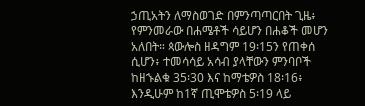ኃጢአትን ለማስወገድ በምንጣጣርበት ጊዜ፥ የምንመራው በሐሜቶች ሳይሆን በሐቆች መሆን አለበት። ጳውሎስ ዘዳግም 19፡15ን የጠቀሰ ሲሆን፥ ተመሳሳይ አሳብ ያላቸውን ምንባቦች ከዘኁልቁ 35፡30 እና ከማቴዎስ 18፡16፥ እንዲሁም ከ1ኛ ጢሞቴዎስ 5፡19 ላይ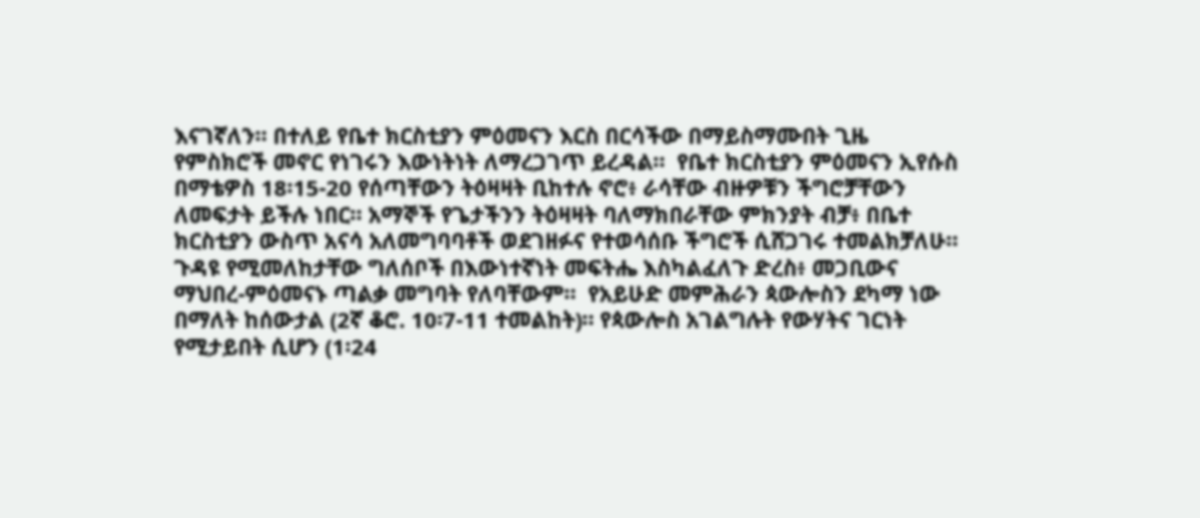እናገኛለን። በተለይ የቤተ ክርስቲያን ምዕመናን እርስ በርሳችው በማይስማሙበት ጊዜ የምስክሮች መኖር የነገሩን እውነትነት ለማረጋገጥ ይረዳል።  የቤተ ክርስቲያን ምዕመናን ኢየሱስ በማቴዎስ 18፡15-20 የሰጣቸውን ትዕዛዛት ቢከተሉ ኖሮ፥ ራሳቸው ብዙዎቹን ችግሮቻቸውን ለመፍታት ይችሉ ነበር። አማኞች የጌታችንን ትዕዛዛት ባለማክበራቸው ምክንያት ብቻ፥ በቤተ ክርስቲያን ውስጥ አናሳ አለመግባባቶች ወደገዘፉና የተወሳሰቡ ችግሮች ሲሸጋገሩ ተመልክቻለሁ። ጉዳዩ የሚመለከታቸው ግለሰቦች በእውነተኛነት መፍትሔ እስካልፈለጉ ድረስ፥ መጋቢውና ማህበረ-ምዕመናኑ ጣልቃ መግባት የለባቸውም።  የአይሁድ መምሕራን ጳውሎስን ደካማ ነው በማለት ከሰውታል (2ኛ ቆሮ. 10፡7-11 ተመልከት)። የጳውሎስ አገልግሉት የውሃትና ገርነት የሚታይበት ሲሆን (1፡24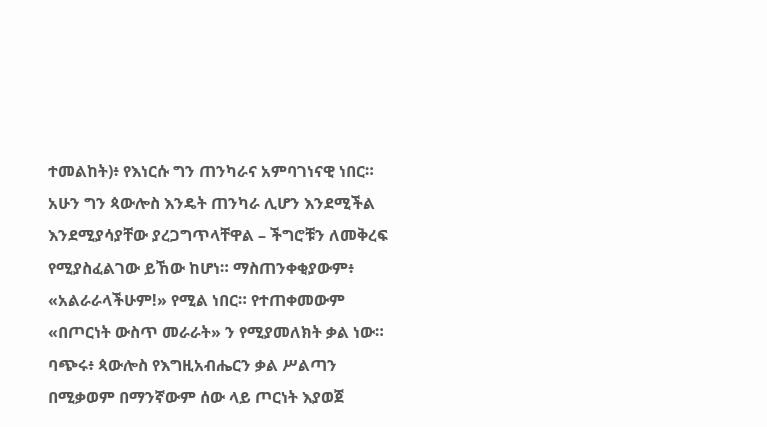ተመልከት)፥ የእነርሱ ግን ጠንካራና አምባገነናዊ ነበር። አሁን ግን ጳውሎስ እንዴት ጠንካራ ሊሆን እንደሚችል እንደሚያሳያቸው ያረጋግጥላቸዋል – ችግሮቹን ለመቅረፍ የሚያስፈልገው ይኸው ከሆነ። ማስጠንቀቂያውም፥ «አልራራላችሁም!» የሚል ነበር። የተጠቀመውም «በጦርነት ውስጥ መራራት» ን የሚያመለክት ቃል ነው። ባጭሩ፥ ጳውሎስ የእግዚአብሔርን ቃል ሥልጣን በሚቃወም በማንኛውም ሰው ላይ ጦርነት እያወጀ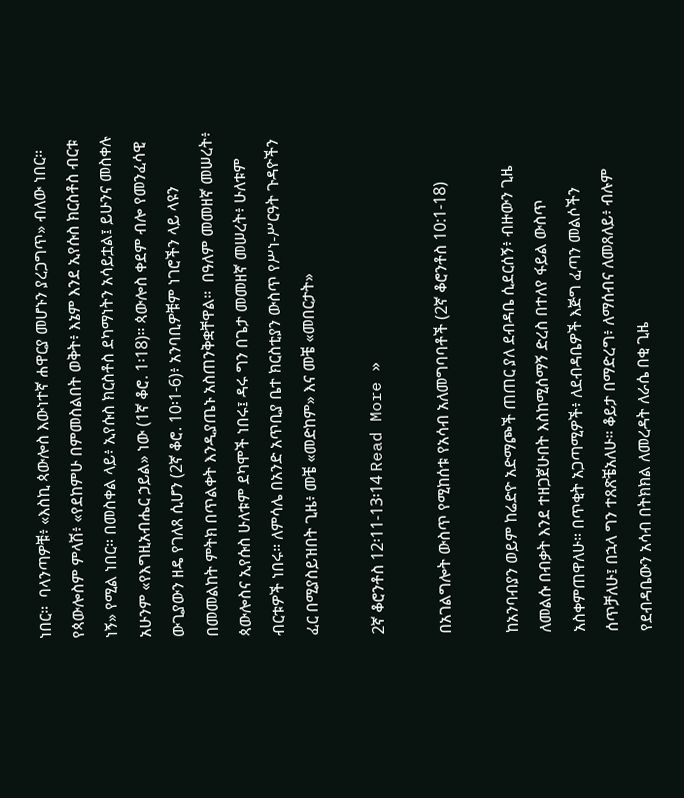ነበር።  ባላንጣዎቹ፥ «እስኪ ጳውሎስ እውነተኛ ሐዋርያ መሆኑን ያረጋግጥ» ብለው ነበር። የጳውሎስም ምላሽ፥ «የደከምሁ በምመስልበት ወቅት፥ እኔም እንደ ኢየሱስ ክርስቶስ ብርቱ ነኝ» የሚል ነበር። በመስቀል ላይ፥ ኢየሱስ ክርስቶስ ደካማነትን አሳይቷል፤ ይሁንና መስቀሉ አሁንም «የእግዚአብሔር ኃይል» ነው (1ኛ ቆሮ. 1፡18)። ጳውሎስ ቀደም ብሎ የመንፈሳዊ ውጊያውን ዘዴ የገለጸ ሲሆን (2ኛ ቆሮ. 10፡1-6)፥ አንባቢዎቹም ነገሮችን ላይ ላዩን በመመልከት ምትክ በጥልቀት እንዲያጤኑ አስጠንቅቋቸዋል።  በዓለም መመዘኛ መሠረት፥ ጳውሎስና ኢየሱስ ሁለቱም ደካሞች ነበሩ፤ ዳሩ ግን በጌታ መመዘኛ መሠረት፥ ሁለቱም ብርቱዎች ነበሩ። ለምሳሌ በአንድ አጥቢያ ቤተ ክርስቲያን ውስጥ የሥነ-ሥርዓት ጉዳዮችን ፈር በሚያስይዝበት ጊዜ፥ መቼ «መድከም» እና መቼ «መበርታት»

2ኛ ቆሮንቶስ 12፡11-13፡14 Read More »

በአገልግሎት ውስጥ የሚከሰቱ የአሳብ አለመግባባቶች (2ኛ ቆሮንቶስ 10:1-18)

ከአንባብያን ወይም ከሬድዮ አድማጮች ጠጠር ያለ ደብዳቤ ሲደርሰኝ፥ ብዙውን ጊዜ ለመልሱ በብቃት እንደ ተዘጋጀሁበት እስከሚሰማኝ ድረስ በተለየ ፋይል ውስጥ አስቀምጠዋለሁ። በጥቂት አጋጣሚዎች፥ ለደብዳቤዎች እጅግ ፈጣን መልሶችን ሰጥቻለሁ፤ በኋላ ግን ተጸጽቼአለሁ። ቆይታ በማድረግ፥ ለማሰብና ለመጸለይ፥ ብሉም የደብዳቤውን አሳብ በትክክል ለመረዳት ለራሴ በቂ ጊዜ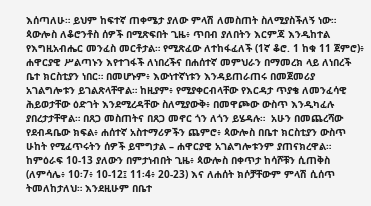እሰጣለሁ። ይህም ከፍተኛ ጠቀሜታ ያለው ምላሽ ለመስጠት ስለሚያስችለኝ ነው።  ጳውሎስ ለቆሮንቶስ ሰዎች በሚጽፍበት ጊዜ፥ ጥበብ ያለበትን እርምጃ እንዲከተል የእግዚአብሔር መንፈስ መርቶታል። የሚጽፈው ለተከፋፈለች (1ኛ ቆሮ. 1 ከቁ 11 ጀምሮ)፥ ሐዋርያዊ ሥልጣኑን እየተገፋች ለነበረችና በሐሰተኛ መምህራን በማመረክ ላይ ለነበረች ቤተ ክርስቲያን ነበር። በመሆኑም፥ እውነተኛነቱን እንዳይጠራጠሩ በመጀመሪያ አገልግሎቱን ይገልጽላቸዋል። ከዚያም፥ የሚያቀርብላቸው የእርዳታ ጥያቄ ለመንፈሳዊ ሕይወታቸው ዕድገት እንደሚረዳቸው ስለሚያውቅ፥ በመዋጮው ውስጥ እንዲካፈሉ ያበረታታቸዋል። በጸጋ መስጠትና በጸጋ መኖር ጎን ለጎን ይሄዳሉ።  አሁን በመጨረሻው የደብዳቤው ክፍል፥ ሐሰተኛ አስተማሪዎችን ጨምሮ፥ ጳውሎስ በቤተ ክርስቲያን ውስጥ ሁከት የሚፈጥሩትን ሰዎች ይሞግታል – ሐዋርያዊ አገልግሎቱንም ያጠናክረዋል። ከምዕራፍ 10-13 ያለውን በምታነብበት ጊዜ፥ ጳውሎስ በቀጥታ ከሳሾቹን ሲጠቅስ (ለምሳሌ፥ 10፡7፥ 10-12፤ 11፡4፥ 20-23) እና ለሐሰት ክሶቻቸውም ምላሽ ሲሰጥ ትመለከታለህ። እንደዚሁም በቤተ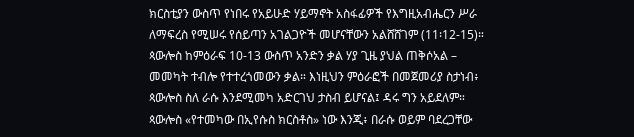ክርስቲያን ውስጥ የነበሩ የአይሁድ ሃይማኖት አስፋፊዎች የእግዚአብሔርን ሥራ ለማፍረስ የሚሠሩ የሰይጣን አገልጋዮች መሆናቸውን አልሸሸገም (11፡12-15)።  ጳውሎስ ከምዕራፍ 10-13 ውስጥ አንድን ቃል ሃያ ጊዜ ያህል ጠቅሶአል – መመካት ተብሎ የተተረጎመውን ቃል። እነዚህን ምዕራፎች በመጀመሪያ ስታነብ፥ ጳውሎስ ስለ ራሱ እንደሚመካ አድርገህ ታስብ ይሆናል፤ ዳሩ ግን አይደለም። ጳውሎስ «የተመካው በኢየሱስ ክርስቶስ» ነው እንጂ፥ በራሱ ወይም ባደረጋቸው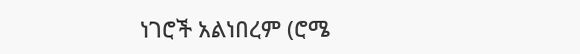ነገሮች አልነበረም (ሮሜ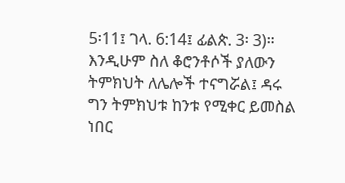5፡11፤ ገላ. 6:14፤ ፊልጵ. 3፡ 3)። እንዲሁም ስለ ቆሮንቶሶች ያለውን ትምክህት ለሌሎች ተናግሯል፤ ዳሩ ግን ትምክህቱ ከንቱ የሚቀር ይመስል ነበር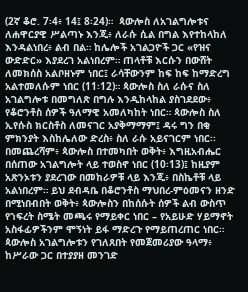(2ኛ ቆሮ. 7፡4፥ 14፤ 8፡24)።  ጳውሎስ ለአገልግሎቱና ለሐዋርያዊ ሥልጣኑ እንጂ፥ ለራሱ ሲል በግል እየተከላከለ እንዳልነበረ፥ ልብ በል። ከሌሎች አገልጋዮች ጋር «የዝና ውድድር» እያደረገ አልነበረም። ጠላቶቹ እርሱን በውሸት ለመክሰስ አልቦዘኑም ነበር፤ ራሳቸውንም ከፍ ከፍ ከማድረግ አልተመለሱም ነበር (11፡12)። ጳውሎስ ስለ ራሱና ስለ አገልግሎቱ በመግለጽ በግሉ እንዲከላከል ያስገደደው፥ የቆሮንቶስ ሰዎች ዓለማዊ አመለካከት ነበር። ጳውሎስ ስለ ኢየሱስ ክርስቶስ ለመናገር አያቅማማም፤ ዳሩ ግን በቂ ምክንያት እስከሌለው ድረስ፥ ስለ ራሱ አይናገርም ነበር፡፡  በመጨረሻም፥ ጳውሎስ በተመካበት ወቅት፥ እግዚአብሔር በሰጠው አገልግሎት ላይ ተወስኖ ነበር (10፡13)፤ ከዚያም አጽንኦቱን ያደረገው በመከራዎቹ ላይ እንጂ፥ በስኬቶቹ ላይ አልነበረም። ይህ ደብዳቤ በቆሮንቶስ ማህበረ-ምዕመናን ዘንድ በሚነበብበት ወቅት፥ ጳውሎስን በከሰሱት ሰዎች ልብ ውስጥ የኀፍረት ስሜት መጫሩ የማይቀር ነበር – የአይሁድ ሃይማኖት አስፋፊዎችንም ሞኝነት ይፋ ማድረጉ የማይጠረጠር ነበር።  ጳውሎስ አገልግሎቱን የገለጸበት የመጀመሪያው ዓላማ፥ ከሥራው ጋር በተያያዘ መንገድ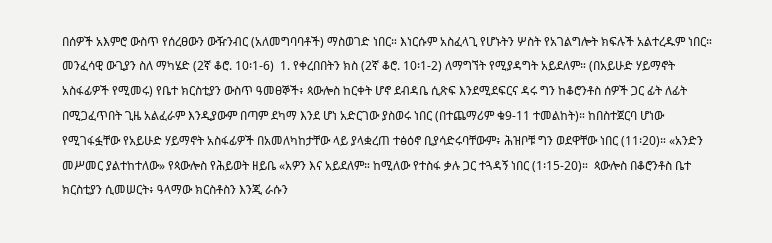በሰዎች አእምሮ ውስጥ የሰረፀውን ውዥንብር (አለመግባባቶች) ማስወገድ ነበር። እነርሱም አስፈላጊ የሆኑትን ሦስት የአገልግሎት ክፍሉች አልተረዱም ነበር።  መንፈሳዊ ውጊያን ስለ ማካሄድ (2ኛ ቆሮ. 10፡1-6)  1. የቀረበበትን ክስ (2ኛ ቆሮ. 10፡1-2) ለማግኘት የሚያዳግት አይደለም። (በአይሁድ ሃይማኖት አስፋፊዎች የሚመሩ) የቤተ ክርስቲያን ውስጥ ዓመፀኞች፥ ጳውሎስ ከርቀት ሆኖ ደብዳቤ ሲጽፍ እንደሚደፍርና ዳሩ ግን ከቆሮንቶስ ሰዎች ጋር ፊት ለፊት በሚጋፈጥበት ጊዜ አልፈራም እንዲያውም በጣም ደካማ እንደ ሆነ አድርገው ያስወሩ ነበር (በተጨማሪም ቁ9-11 ተመልከት)። ከበስተጀርባ ሆነው የሚገፋፏቸው የአይሁድ ሃይማኖት አስፋፊዎች በአመለካከታቸው ላይ ያላቋረጠ ተፅዕኖ ቢያሳድሩባቸውም፥ ሕዝቦቹ ግን ወደዋቸው ነበር (11፡20)። «አንድን መሥመር ያልተከተለው» የጳውሎስ የሕይወት ዘይቤ «አዎን እና አይደለም። ከሚለው የተስፋ ቃሉ ጋር ተጓዳኝ ነበር (1፡15-20)።  ጳውሎስ በቆሮንቶስ ቤተ ክርስቲያን ሲመሠርት፥ ዓላማው ክርስቶስን እንጂ ራሱን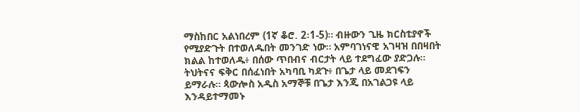ማስከበር አልነበረም (1ኛ ቆሮ. 2፡1-5)። ብዙውን ጊዜ ክርስቲያኖች የሚያድጉት በተወለዱበት መንገድ ነው። አምባገነናዊ አገዛዝ በበዛበት ክልል ከተወለዱ፥ በሰው ጥበብና ብርታት ላይ ተደግፈው ያድጋሉ። ትህትናና ፍቅር በሰፈነበት አካባቢ ካደጉ፥ በጌታ ላይ መደገፍን ይማራሉ። ጳውሎስ አዲስ አማኞቹ በጌታ እንጂ በአገልጋዩ ላይ እንዳይተማመኑ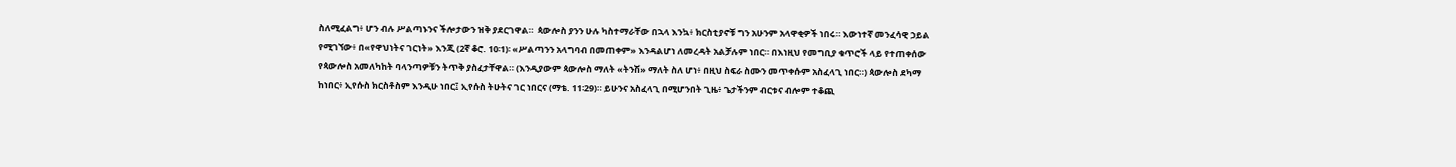ስለሚፈልግ፥ ሆን ብሉ ሥልጣኑንና ችሎታውን ዝቅ ያደርገዋል።  ጳውሎስ ያንን ሁሉ ካስተማራቸው በኋላ እንኳ፥ ክርስቲያኖቹ ግን አሁንም አላዋቂዎች ነበሩ። እውነተኛ መንፈሳዊ ኃይል የሚገኘው፥ በ«የዋህነትና ገርነት» እንጂ (2ኛ ቆሮ. 10፡1)፡ «ሥልጣንን አላግባብ በመጠቀም» እንዳልሆነ ለመረዳት አልቻሉም ነበር። በእነዚህ የመግቢያ ቁጥሮች ላይ የተጠቀሰው የጳውሎስ አመለካከት ባላንጣዎቹን ትጥቅ ያስፈታቸዋል። (እንዲያውም ጳውሎስ ማለት «ትንሽ» ማለት ስለ ሆነ፥ በዚህ ስፍራ ስሙን መጥቀሱም አስፈላጊ ነበር።) ጳውሎስ ደካማ ከነበር፥ ኢየሱስ ክርስቶስም እንዲሁ ነበር፤ ኢየሱስ ትሁትና ገር ነበርና (ማቴ. 11፡29)። ይሁንና አስፈላጊ በሚሆንበት ጊዜ፥ ጌታችንም ብርቱና ብሎም ተቆጪ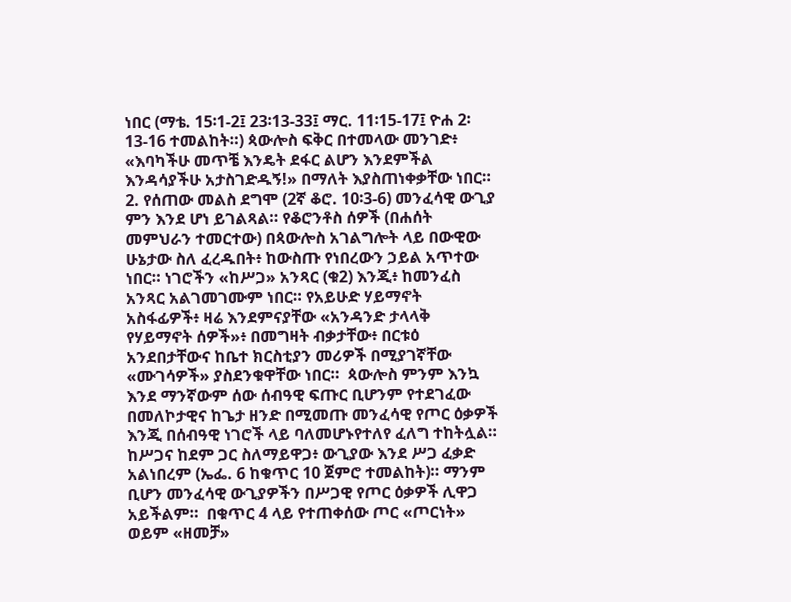ነበር (ማቴ. 15፡1-2፤ 23፡13-33፤ ማር. 11፡15-17፤ ዮሐ 2፡13-16 ተመልከት።) ጳውሎስ ፍቅር በተመላው መንገድ፥ «እባካችሁ መጥቼ እንዴት ደፋር ልሆን እንደምችል እንዳሳያችሁ አታስገድዱኝ!» በማለት እያስጠነቀቃቸው ነበር።  2. የሰጠው መልስ ደግሞ (2ኛ ቆሮ. 10፡3-6) መንፈሳዊ ውጊያ ምን እንደ ሆነ ይገልጻል። የቆሮንቶስ ሰዎች (በሐሰት መምህራን ተመርተው) በጳውሎስ አገልግሎት ላይ በውዊው ሁኔታው ስለ ፈረዱበት፥ ከውስጡ የነበረውን ኃይል አጥተው ነበር። ነገሮችን «ከሥጋ» አንጻር (ቁ2) እንጂ፥ ከመንፈስ አንጻር አልገመገሙም ነበር። የአይሁድ ሃይማኖት አስፋፊዎች፥ ዛሬ እንደምናያቸው «አንዳንድ ታላላቅ የሃይማኖት ሰዎች»፥ በመግዛት ብቃታቸው፥ በርቱዕ አንደበታቸውና ከቤተ ክርስቲያን መሪዎች በሚያገኛቸው «ሙገሳዎች» ያስደንቁዋቸው ነበር።  ጳውሎስ ምንም እንኳ እንደ ማንኛውም ሰው ሰብዓዊ ፍጡር ቢሆንም የተደገፈው በመለኮታዊና ከጌታ ዘንድ በሚመጡ መንፈሳዊ የጦር ዕቃዎች እንጂ በሰብዓዊ ነገሮች ላይ ባለመሆኑየተለየ ፈለግ ተከትሏል። ከሥጋና ከደም ጋር ስለማይዋጋ፥ ውጊያው እንደ ሥጋ ፈቃድ አልነበረም (ኤፌ. 6 ከቁጥር 10 ጀምሮ ተመልከት)። ማንም ቢሆን መንፈሳዊ ውጊያዎችን በሥጋዊ የጦር ዕቃዎች ሊዋጋ አይችልም።  በቁጥር 4 ላይ የተጠቀሰው ጦር «ጦርነት» ወይም «ዘመቻ»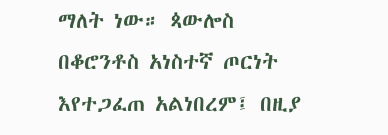ማለት ነው። ጳውሎስ በቆሮንቶስ አነስተኛ ጦርነት እየተጋፈጠ አልነበረም፤ በዚያ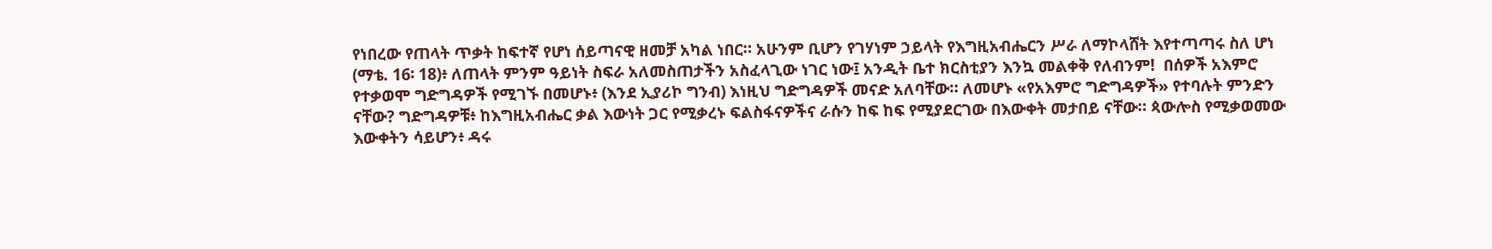የነበረው የጠላት ጥቃት ከፍተኛ የሆነ ሰይጣናዊ ዘመቻ አካል ነበር። አሁንም ቢሆን የገሃነም ኃይላት የእግዚአብሔርን ሥራ ለማኮላሸት እየተጣጣሩ ስለ ሆነ (ማቴ. 16፡ 18)፥ ለጠላት ምንም ዓይነት ስፍራ አለመስጠታችን አስፈላጊው ነገር ነው፤ አንዲት ቤተ ክርስቲያን እንኳ መልቀቅ የለብንም!  በሰዎች አእምሮ የተቃወሞ ግድግዳዎች የሚገኙ በመሆኑ፥ (እንደ ኢያሪኮ ግንብ) እነዚህ ግድግዳዎች መናድ አለባቸው። ለመሆኑ «የአእምሮ ግድግዳዎች» የተባሉት ምንድን ናቸው? ግድግዳዎቹ፥ ከእግዚአብሔር ቃል እውነት ጋር የሚቃረኑ ፍልስፋናዎችና ራሱን ከፍ ከፍ የሚያደርገው በእውቀት መታበይ ናቸው። ጳውሎስ የሚቃወመው እውቀትን ሳይሆን፥ ዳሩ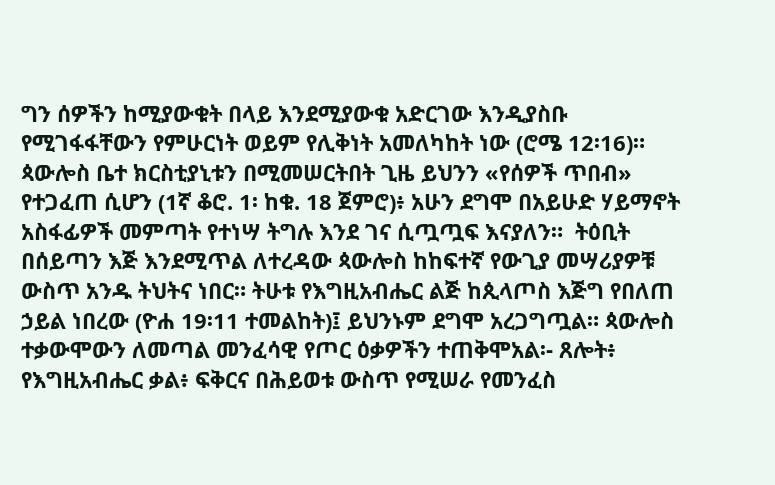ግን ሰዎችን ከሚያውቁት በላይ እንደሚያውቁ አድርገው እንዲያስቡ የሚገፋፋቸውን የምሁርነት ወይም የሊቅነት አመለካከት ነው (ሮሜ 12፡16)። ጳውሎስ ቤተ ክርስቲያኒቱን በሚመሠርትበት ጊዜ ይህንን «የሰዎች ጥበብ» የተጋፈጠ ሲሆን (1ኛ ቆሮ. 1፡ ከቁ. 18 ጀምሮ)፥ አሁን ደግሞ በአይሁድ ሃይማኖት አስፋፊዎች መምጣት የተነሣ ትግሉ እንደ ገና ሲጧጧፍ እናያለን።  ትዕቢት በሰይጣን እጅ እንደሚጥል ለተረዳው ጳውሎስ ከከፍተኛ የውጊያ መሣሪያዎቹ ውስጥ አንዱ ትህትና ነበር። ትሁቱ የእግዚአብሔር ልጅ ከጲላጦስ እጅግ የበለጠ ኃይል ነበረው (ዮሐ 19፡11 ተመልከት)፤ ይህንኑም ደግሞ አረጋግጧል። ጳውሎስ ተቃውሞውን ለመጣል መንፈሳዊ የጦር ዕቃዎችን ተጠቅሞአል፡- ጸሎት፥ የእግዚአብሔር ቃል፥ ፍቅርና በሕይወቱ ውስጥ የሚሠራ የመንፈስ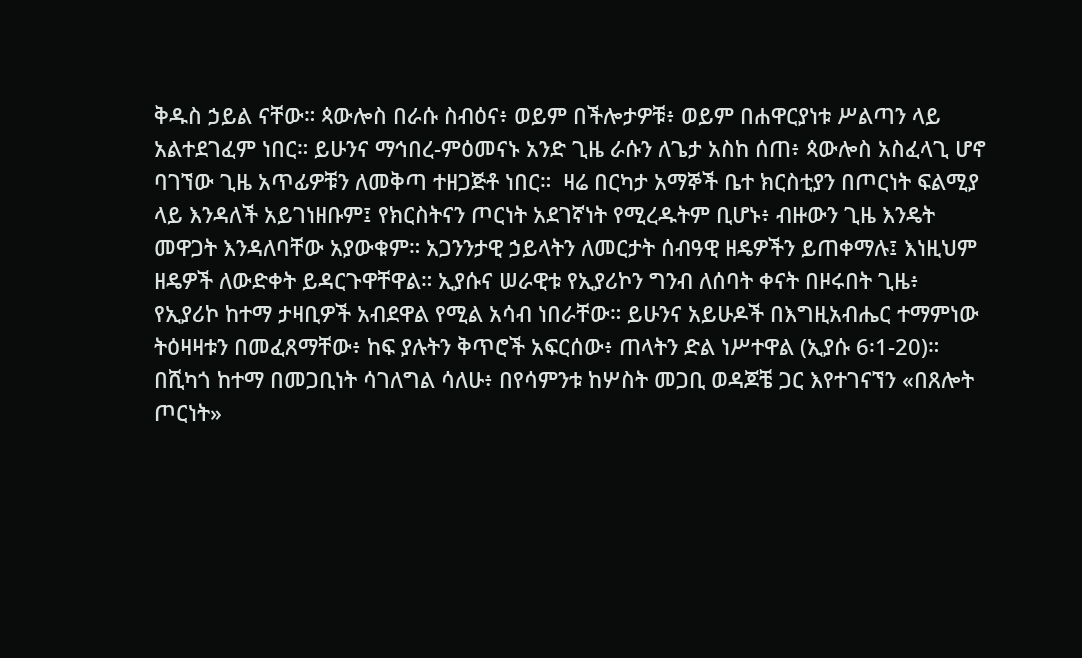ቅዱስ ኃይል ናቸው። ጳውሎስ በራሱ ስብዕና፥ ወይም በችሎታዎቹ፥ ወይም በሐዋርያነቱ ሥልጣን ላይ አልተደገፈም ነበር። ይሁንና ማኅበረ-ምዕመናኑ አንድ ጊዜ ራሱን ለጌታ አስከ ሰጠ፥ ጳውሎስ አስፈላጊ ሆኖ ባገኘው ጊዜ አጥፊዎቹን ለመቅጣ ተዘጋጅቶ ነበር።  ዛሬ በርካታ አማኞች ቤተ ክርስቲያን በጦርነት ፍልሚያ ላይ እንዳለች አይገነዘቡም፤ የክርስትናን ጦርነት አደገኛነት የሚረዱትም ቢሆኑ፥ ብዙውን ጊዜ እንዴት መዋጋት እንዳለባቸው አያውቁም። አጋንንታዊ ኃይላትን ለመርታት ሰብዓዊ ዘዴዎችን ይጠቀማሉ፤ እነዚህም ዘዴዎች ለውድቀት ይዳርጉዋቸዋል። ኢያሱና ሠራዊቱ የኢያሪኮን ግንብ ለሰባት ቀናት በዞሩበት ጊዜ፥ የኢያሪኮ ከተማ ታዛቢዎች አብደዋል የሚል አሳብ ነበራቸው። ይሁንና አይሁዶች በእግዚአብሔር ተማምነው ትዕዛዛቱን በመፈጸማቸው፥ ከፍ ያሉትን ቅጥሮች አፍርሰው፥ ጠላትን ድል ነሥተዋል (ኢያሱ 6፡1-20)።  በሺካጎ ከተማ በመጋቢነት ሳገለግል ሳለሁ፥ በየሳምንቱ ከሦስት መጋቢ ወዳጆቼ ጋር እየተገናኘን «በጸሎት ጦርነት»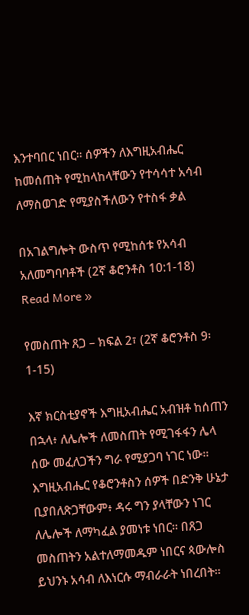እንተባበር ነበር። ሰዎችን ለእግዚአብሔር ከመሰጠት የሚከላከላቸውን የተሳሳተ አሳብ ለማስወገድ የሚያስችለውን የተስፋ ቃል

በአገልግሎት ውስጥ የሚከሰቱ የአሳብ አለመግባባቶች (2ኛ ቆሮንቶስ 10:1-18) Read More »

የመስጠት ጸጋ – ክፍል 2፣ (2ኛ ቆሮንቶስ 9፡1-15)

እኛ ክርስቲያኖች እግዚአብሔር አብዝቶ ከሰጠን በኋላ፥ ለሌሎች ለመስጠት የሚገፋፋን ሌላ ሰው መፈለጋችን ግራ የሚያጋባ ነገር ነው። እግዚአብሔር የቆሮንቶስን ሰዎች በድንቅ ሁኔታ ቢያበለጽጋቸውም፥ ዳሩ ግን ያላቸውን ነገር ለሌሎች ለማካፈል ያመነቱ ነበር። በጸጋ መስጠትን አልተለማመዱም ነበርና ጳውሎስ ይህንኑ አሳብ ለእነርሱ ማብራራት ነበረበት።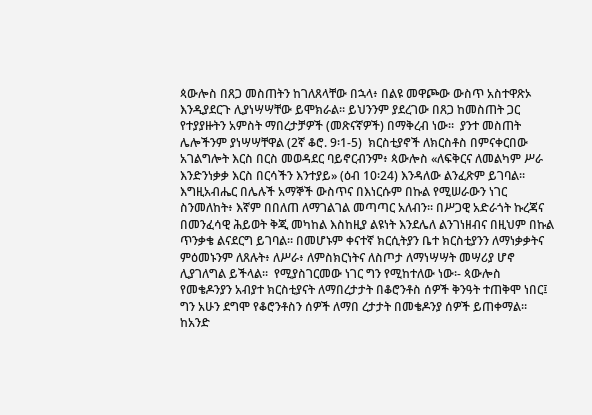ጳውሎስ በጸጋ መስጠትን ከገለጸላቸው በኋላ፥ በልዩ መዋጮው ውስጥ አስተዋጽኦ እንዲያደርጉ ሊያነሣሣቸው ይሞክራል። ይህንንም ያደረገው በጸጋ ከመስጠት ጋር የተያያዙትን አምስት ማበረታቻዎች (መጽናኛዎች) በማቅረብ ነው።  ያንተ መስጠት ሌሎችንም ያነሣሣቸዋል (2ኛ ቆሮ. 9፡1-5)  ክርስቲያኖች ለክርስቶስ በምናቀርበው አገልግሎት እርስ በርስ መወዳደር ባይኖርብንም፥ ጳውሎስ «ለፍቅርና ለመልካም ሥራ እንድንነቃቃ እርስ በርሳችን እንተያይ» (ዕብ 10፡24) እንዳለው ልንፈጽም ይገባል። እግዚአብሔር በሌሉች አማኞች ውስጥና በእነርሱም በኩል የሚሠራውን ነገር ስንመለከት፥ እኛም በበለጠ ለማገልገል መጣጣር አለብን። በሥጋዊ አድራጎት ኩረጃና በመንፈሳዊ ሕይወት ቅጂ መካከል እስከዚያ ልዩነት እንደሌለ ልንገነዘብና በዚህም በኩል ጥንቃቄ ልናደርግ ይገባል። በመሆኑም ቀናተኛ ክርሲትያን ቤተ ክርስቲያንን ለማነቃቃትና ምዕመኑንም ለጸሉት፥ ለሥራ፥ ለምስክርነትና ለስጦታ ለማነሣሣት መሣሪያ ሆኖ ሊያገለግል ይችላል።  የሚያስገርመው ነገር ግን የሚከተለው ነው፡- ጳውሎስ የመቄዶንያን አብያተ ክርስቲያናት ለማበረታታት በቆሮንቶስ ሰዎች ቅንዓት ተጠቅሞ ነበር፤ ግን አሁን ደግሞ የቆሮንቶስን ሰዎች ለማበ ረታታት በመቄዶንያ ሰዎች ይጠቀማል። ከአንድ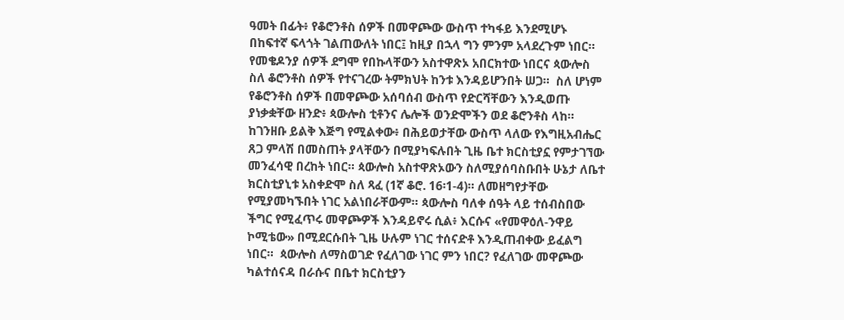ዓመት በፊት፥ የቆሮንቶስ ሰዎች በመዋጮው ውስጥ ተካፋይ እንደሚሆኑ በከፍተኛ ፍላጎት ገልጠውለት ነበር፤ ከዚያ በኋላ ግን ምንም አላደረጉም ነበር። የመቄዶንያ ሰዎች ደግሞ የበኩላቸውን አስተዋጽኦ አበርክተው ነበርና ጳውሎስ ስለ ቆሮንቶስ ሰዎች የተናገረው ትምክህት ከንቱ እንዳይሆንበት ሠጋ።  ስለ ሆነም የቆሮንቶስ ሰዎች በመዋጮው አሰባሰብ ውስጥ የድርሻቸውን እንዲወጡ ያነቃቋቸው ዘንድ፥ ጳውሎስ ቲቶንና ሌሎች ወንድሞችን ወደ ቆሮንቶስ ላከ። ከገንዘቡ ይልቅ እጅግ የሚልቀው፥ በሕይወታቸው ውስጥ ላለው የእግዚአብሔር ጸጋ ምላሽ በመስጠት ያላቸውን በሚያካፍሉበት ጊዜ ቤተ ክርስቲያኗ የምታገኘው መንፈሳዊ በረከት ነበር። ጳውሎስ አስተዋጽኦውን ስለሚያሰባስቡበት ሁኔታ ለቤተ ክርስቲያኒቱ አስቀድሞ ስለ ጻፈ (1ኛ ቆሮ. 16፡1-4)። ለመዘግየታቸው የሚያመካኙበት ነገር አልነበራቸውም። ጳውሎስ ባለቀ ሰዓት ላይ ተሰብስበው ችግር የሚፈጥሩ መዋጮዎች እንዳይኖሩ ሲል፥ እርሱና «የመዋዕለ-ንዋይ ኮሚቴው» በሚደርሱበት ጊዜ ሁሉም ነገር ተሰናድቶ እንዲጠብቀው ይፈልግ ነበር።  ጳውሎስ ለማስወገድ የፈለገው ነገር ምን ነበር? የፈለገው መዋጮው ካልተሰናዳ በራሱና በቤተ ክርስቲያን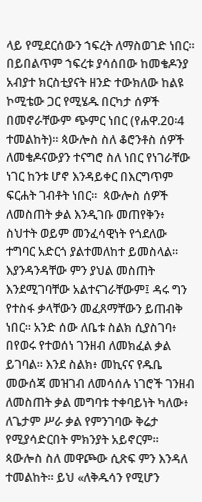ላይ የሚደርሰውን ኀፍረት ለማስወገድ ነበር። በይበልጥም ኀፍረቱ ያሳሰበው ከመቄዶንያ አብያተ ክርስቲያናት ዘንድ ተውክለው ከልዩ ኮሚቴው ጋር የሚሄዱ በርካታ ሰዎች በመኖራቸውም ጭምር ነበር (የሐዋ.20፡4 ተመልከት)። ጳውሎስ ስለ ቆሮንቶስ ሰዎች ለመቄዶናውያን ተናግሮ ስለ ነበር የነገራቸው ነገር ከንቱ ሆኖ እንዳይቀር በእርግጥም ፍርሐት ገብቶት ነበር።  ጳውሎስ ሰዎች ለመስጠት ቃል እንዲገቡ መጠየቅን፥ ስህተት ወይም መንፈሳዊነት የጎደለው ተግባር አድርጎ ያልተመለከተ ይመስላል። እያንዳንዳቸው ምን ያህል መስጠት እንደሚገባቸው አልተናገራቸውም፤ ዳሩ ግን የተስፋ ቃላቸውን መፈጸማቸውን ይጠብቅ ነበር። አንድ ሰው ለቤቱ ስልክ ሲያስገባ፥ በየወሩ የተወሰነ ገንዘብ ለመክፈል ቃል ይገባል። እንደ ስልክ፥ መኪናና የዱቤ መውሰጃ መዝገብ ለመሳሰሉ ነገሮች ገንዘብ ለመስጠት ቃል መግባቱ ተቀባይነት ካለው፥ ለጌታም ሥራ ቃል የምንገባው ቅሬታ የሚያሳድርበት ምክንያት አይኖርም።  ጳውሎስ ስለ መዋጮው ሲጽፍ ምን እንዳለ ተመልከት። ይህ «ለቅዱሳን የሚሆን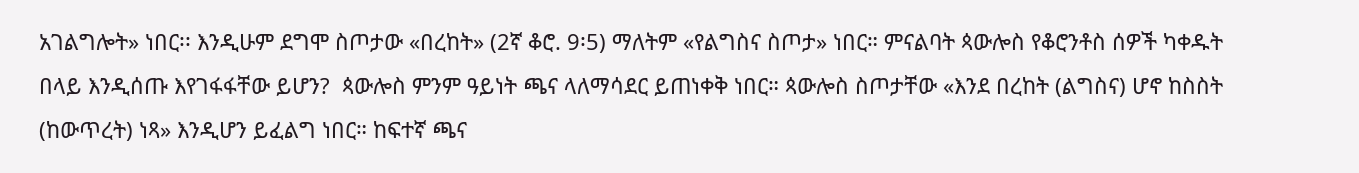አገልግሎት» ነበር፡፡ እንዲሁም ደግሞ ስጦታው «በረከት» (2ኛ ቆሮ. 9፡5) ማለትም «የልግስና ስጦታ» ነበር። ምናልባት ጳውሎስ የቆሮንቶስ ሰዎች ካቀዱት በላይ እንዲሰጡ እየገፋፋቸው ይሆን?  ጳውሎስ ምንም ዓይነት ጫና ላለማሳደር ይጠነቀቅ ነበር። ጳውሎስ ስጦታቸው «እንደ በረከት (ልግስና) ሆኖ ከስስት (ከውጥረት) ነጻ» እንዲሆን ይፈልግ ነበር። ከፍተኛ ጫና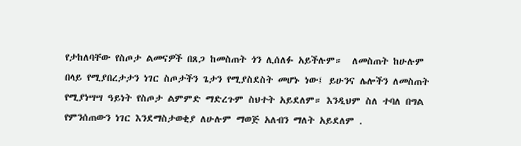የታከለባቸው የስጦታ ልመናዎች በጸጋ ከመስጠት ጎን ሊሰለፉ አይችሉም።  ለመስጠት ከሁሉም በላይ የሚያበረታታን ነገር ስጦታችን ጌታን የሚያስደስት መሆኑ ነው፤ ይሁንና ሌሎችን ለመስጠት የሚያነሣሣ ዓይነት የስጦታ ልምምድ ማድረጉም ስህተት አይደለም። እንዲህም ስለ ተባለ በግል የምንሰጠውን ነገር እንደማስታወቂያ ለሁሉም ማወጅ አለብን ማለት አይደለም .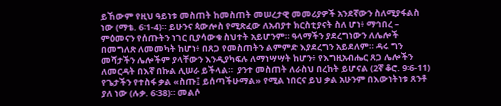ይኸውም የዚህ ዓይነቱ መስጠት ከመስጠት መሠረታዊ መመሪያዎች አንደኛውን ስለሚያፋልስ ነው (ማቴ. 6፡1-4)። ይሁንና ጳውሎስ የሚጽፈው ለአብያተ ክርስቲያናት ስለ ሆነ፥ ማኅበረ – ምዕመናን የሰጡትን ነገር ቢያሳውቁ ስህተት አይሆንም። ዓላማችን ያደረግነውን ለሌሎች በመግለጽ ለመመካት ከሆነ፥ በጸጋ የመስጠትን ልምምድ እያደረግን አይደለም። ዳሩ ግን መሻታችን ሌሎችም ያላቸውን እንዲያካፍሉ ለማነሣሣት ከሆን፥ የእግዚአብሔር ጸጋ ሌሎችን ለመርዳት በእኛ በኩል ሊሠራ ይችላል።  ያንተ መስጠት ለራስህ በረከት ይሆናል (2ኛ ቆሮ. 9፡6-11)  የጌታችን የተስፋ ቃል «ስጡ፤ ይሰጣችሁማል» የሚል ነበርና ይህ ቃል አሁንም በእውነትነቱ ጸንቶ ያለ ነው (ሉቃ. 6፡38)። መልሶ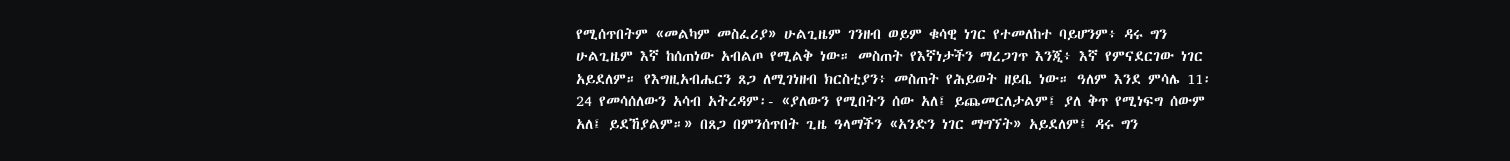የሚሰጥበትም «መልካም መስፈሪያ» ሁልጊዜም ገንዘብ ወይም ቁሳዊ ነገር የተመለከተ ባይሆንም፥ ዳሩ ግን ሁልጊዜም እኛ ከሰጠነው አብልጦ የሚልቅ ነው። መስጠት የእኛነታችን ማረጋገጥ እንጂ፥ እኛ የምናደርገው ነገር አይደለም። የእግዚአብሔርን ጸጋ ለሚገነዘብ ክርስቲያን፥ መስጠት የሕይወት ዘይቤ ነው። ዓለም እንደ ምሳሌ 11፡24 የመሳሰለውን አሳብ አትረዳም፡- «ያለውን የሚበትን ሰው አለ፤ ይጨመርለታልም፤ ያለ ቅጥ የሚነፍግ ሰውም አለ፤ ይደኸያልም።» በጸጋ በምንሰጥበት ጊዜ ዓላማችን «አንድን ነገር ማግኘት» አይደለም፤ ዳሩ ግን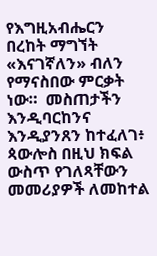የእግዚአብሔርን በረከት ማግኘት «እናገኛለን» ብለን የማናስበው ምርቃት ነው።  መስጠታችን እንዲባርከንና እንዲያንጸን ከተፈለገ፥ ጳውሎስ በዚህ ክፍል ውስጥ የገለጻቸውን መመሪያዎች ለመከተል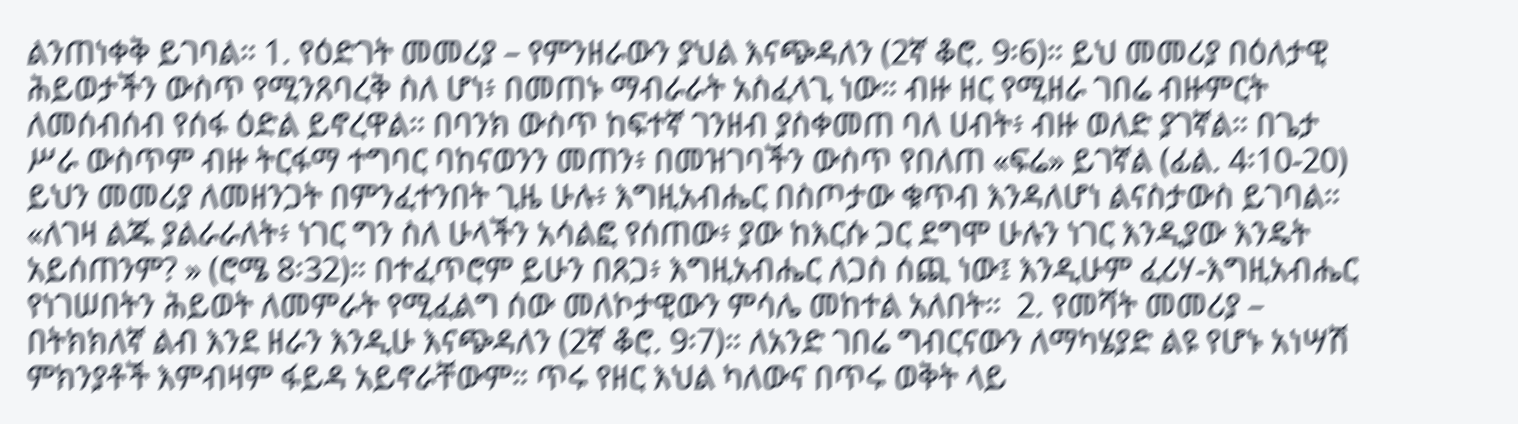ልንጠነቀቅ ይገባል። 1. የዕድገት መመሪያ – የምንዘራውን ያህል እናጭዳለን (2ኛ ቆሮ. 9፡6)። ይህ መመሪያ በዕለታዊ ሕይወታችን ውስጥ የሚንጸባረቅ ስለ ሆነ፥ በመጠኑ ማብራራት አስፈላጊ ነው። ብዙ ዘር የሚዘራ ገበሬ ብዙምርት ለመሰብሰብ የሰፋ ዕድል ይኖረዋል። በባንክ ውስጥ ከፍተኛ ገንዘብ ያስቀመጠ ባለ ሀብት፥ ብዙ ወለድ ያገኛል። በጌታ ሥራ ውስጥም ብዙ ትርፋማ ተግባር ባከናወንን መጠን፥ በመዝገባችን ውስጥ የበለጠ «ፍሬ» ይገኛል (ፊል. 4፡10-20)  ይህን መመሪያ ለመዘንጋት በምንፈተንበት ጊዜ ሁሉ፥ እግዚአብሔር በስጦታው ቁጥብ እንዳለሆነ ልናስታውስ ይገባል። «ለገዛ ልጁ ያልራራለት፥ ነገር ግን ስለ ሁላችን አሳልፎ የሰጠው፥ ያው ከእርሱ ጋር ደግሞ ሁሉን ነገር እንዲያው እንዴት አይሰጠንም? » (ሮሜ 8፡32)። በተፈጥሮም ይሁን በጸጋ፥ እግዚአብሔር ለጋስ ሰጪ ነው፤ እንዲሁም ፈሪሃ-እግዚአብሔር የነገሠበትን ሕይወት ለመምራት የሚፈልግ ሰው መለኮታዊውን ምሳሌ መከተል አለበት።  2. የመሻት መመሪያ – በትክክለኛ ልብ እንደ ዘራን እንዲሁ እናጭዳለን (2ኛ ቆሮ. 9፡7)። ለአንድ ገበሬ ግብርናውን ለማካሄያድ ልዩ የሆኑ አነሣሽ ምክንያቶች እምብዛም ፋይዳ አይኖራቸውም። ጥሩ የዘር እህል ካለውና በጥሩ ወቅት ላይ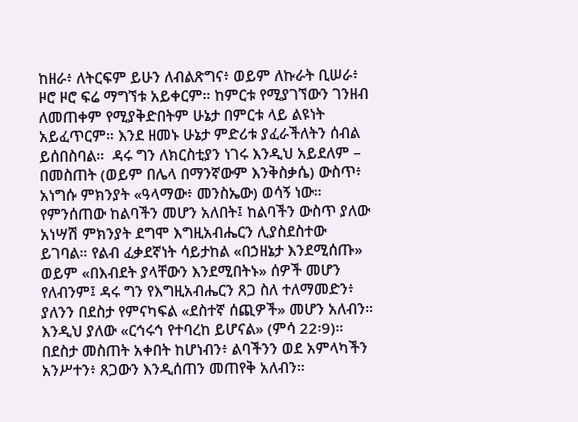ከዘራ፥ ለትርፍም ይሁን ለብልጽግና፥ ወይም ለኩራት ቢሠራ፥ ዞሮ ዞሮ ፍሬ ማግኘቱ አይቀርም። ከምርቱ የሚያገኘውን ገንዘብ ለመጠቀም የሚያቅድበትም ሁኔታ በምርቱ ላይ ልዩነት አይፈጥርም። እንደ ዘመኑ ሁኔታ ምድሪቱ ያፈራችለትን ሰብል ይሰበስባል።  ዳሩ ግን ለክርስቲያን ነገሩ እንዲህ አይደለም – በመስጠት (ወይም በሌላ በማንኛውም እንቅስቃሴ) ውስጥ፥ አነግሱ ምክንያት «ዓላማው፥ መንስኤው) ወሳኝ ነው። የምንሰጠው ከልባችን መሆን አለበት፤ ከልባችን ውስጥ ያለው አነሣሽ ምክንያት ደግሞ እግዚአብሔርን ሊያስደስተው ይገባል። የልብ ፈቃደኛነት ሳይታከል «በኃዘኔታ እንደሚሰጡ» ወይም «በእብደት ያላቸውን እንደሚበትኑ» ሰዎች መሆን የለብንም፤ ዳሩ ግን የእግዚአብሔርን ጸጋ ስለ ተለማመድን፥ ያለንን በደስታ የምናካፍል «ደስተኛ ሰጪዎች» መሆን አለብን። እንዲህ ያለው «ርኅሩኅ የተባረከ ይሆናል» (ምሳ 22፡9)።  በደስታ መስጠት አቀበት ከሆነብን፥ ልባችንን ወደ አምላካችን አንሥተን፥ ጸጋውን እንዲሰጠን መጠየቅ አለብን።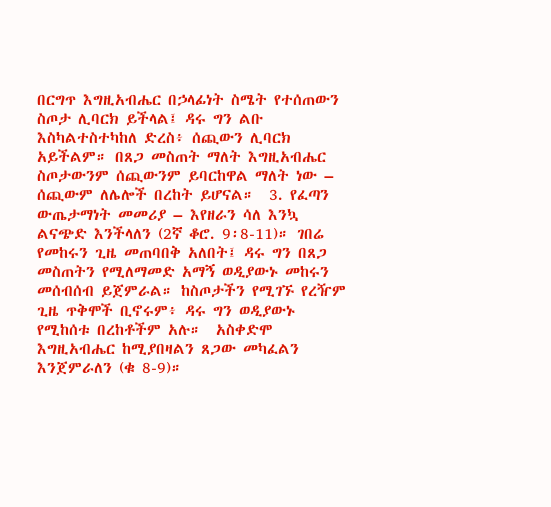በርግጥ እግዚአብሔር በኃላፊነት ስሜት የተሰጠውን ስጦታ ሊባርክ ይችላል፤ ዳሩ ግን ልቡ እስካልተስተካከለ ድረስ፥ ሰጪውን ሊባርክ አይችልም። በጸጋ መስጠት ማለት እግዚአብሔር ስጦታውንም ሰጪውንም ይባርከዋል ማለት ነው – ሰጪውም ለሌሎች በረከት ይሆናል።  3. የፈጣን ውጤታማነት መመሪያ – እየዘራን ሳለ እንኳ ልናጭድ እንችላለን (2ኛ ቆሮ. 9፡8-11)። ገበሬ የመከሩን ጊዜ መጠባበቅ አለበት፤ ዳሩ ግን በጸጋ መስጠትን የሚለማመድ አማኝ ወዲያውኑ መከሩን መሰብሰብ ይጀምራል። ከስጦታችን የሚገኙ የረዥም ጊዜ ጥቅሞች ቢኖሩም፥ ዳሩ ግን ወዲያውኑ የሚከሰቱ በረከቶችም አሉ።  አስቀድሞ እግዚአብሔር ከሚያበዛልን ጸጋው መካፈልን እንጀምራለን (ቁ 8-9)።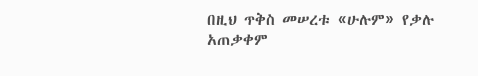በዚህ ጥቅስ መሠረቱ «ሁሉም» የቃሉ አጠቃቀም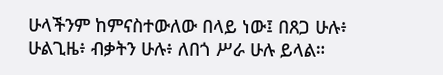ሁላችንም ከምናስተውለው በላይ ነው፤ በጸጋ ሁሉ፥ ሁልጊዜ፥ ብቃትን ሁሉ፥ ለበጎ ሥራ ሁሉ ይላል።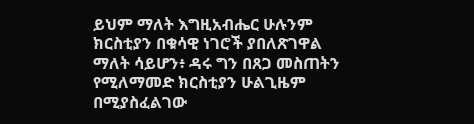ይህም ማለት እግዚአብሔር ሁሉንም ክርስቲያን በቁሳዊ ነገሮች ያበለጽገዋል ማለት ሳይሆን፥ ዳሩ ግን በጸጋ መስጠትን የሚለማመድ ክርስቲያን ሁልጊዜም በሚያስፈልገው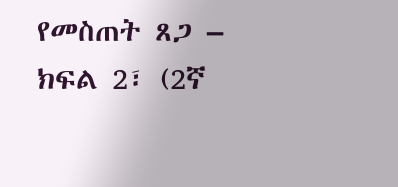የመስጠት ጸጋ – ክፍል 2፣ (2ኛ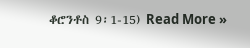ቆሮንቶስ 9፡1-15) Read More »